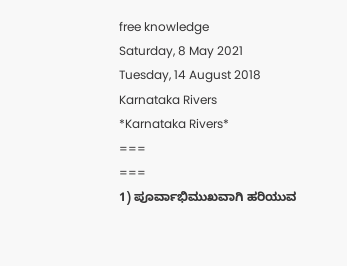free knowledge
Saturday, 8 May 2021
Tuesday, 14 August 2018
Karnataka Rivers
*Karnataka Rivers*
===
===
1) ಪೂರ್ವಾಭಿಮುಖವಾಗಿ ಹರಿಯುವ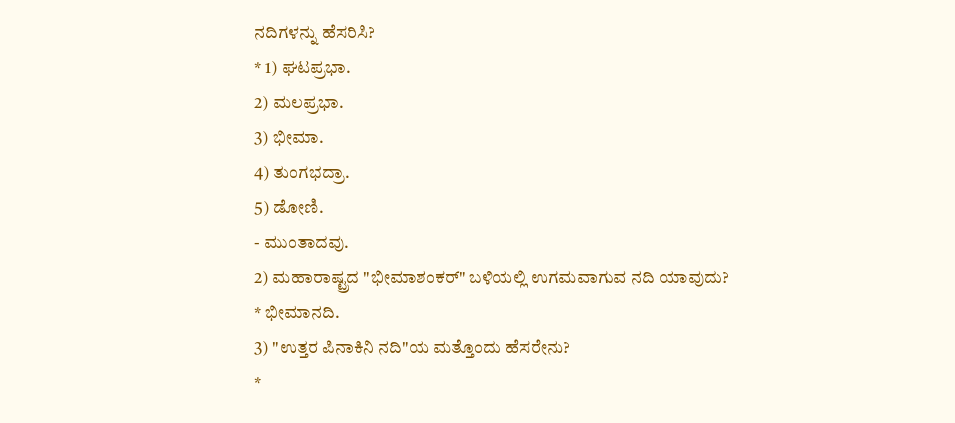ನದಿಗಳನ್ನು ಹೆಸರಿಸಿ?
* 1) ಘಟಪ್ರಭಾ.
2) ಮಲಪ್ರಭಾ.
3) ಭೀಮಾ.
4) ತುಂಗಭದ್ರಾ.
5) ಡೋಣಿ.
- ಮುಂತಾದವು.
2) ಮಹಾರಾಷ್ಟ್ರದ "ಭೀಮಾಶಂಕರ್" ಬಳಿಯಲ್ಲಿ ಉಗಮವಾಗುವ ನದಿ ಯಾವುದು?
* ಭೀಮಾನದಿ.
3) "ಉತ್ತರ ಪಿನಾಕಿನಿ ನದಿ"ಯ ಮತ್ತೊಂದು ಹೆಸರೇನು?
*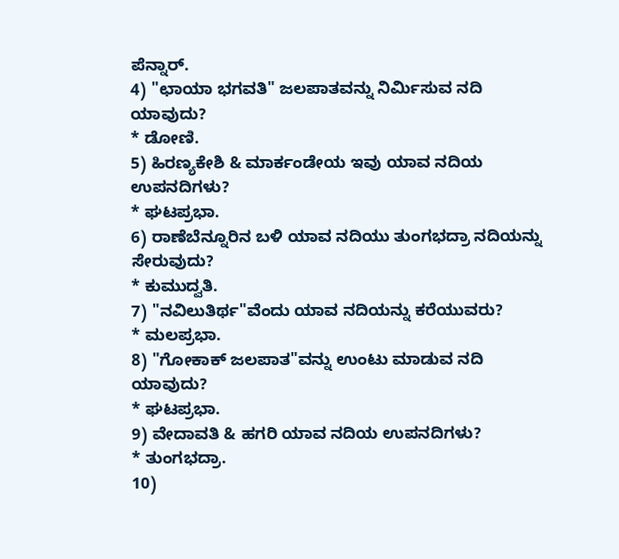ಪೆನ್ನಾರ್.
4) "ಛಾಯಾ ಭಗವತಿ" ಜಲಪಾತವನ್ನು ನಿರ್ಮಿಸುವ ನದಿ ಯಾವುದು?
* ಡೋಣಿ.
5) ಹಿರಣ್ಯಕೇಶಿ & ಮಾರ್ಕಂಡೇಯ ಇವು ಯಾವ ನದಿಯ ಉಪನದಿಗಳು?
* ಘಟಪ್ರಭಾ.
6) ರಾಣೆಬೆನ್ನೂರಿನ ಬಳಿ ಯಾವ ನದಿಯು ತುಂಗಭದ್ರಾ ನದಿಯನ್ನು ಸೇರುವುದು?
* ಕುಮುದ್ವತಿ.
7) "ನವಿಲುತಿರ್ಥ"ವೆಂದು ಯಾವ ನದಿಯನ್ನು ಕರೆಯುವರು?
* ಮಲಪ್ರಭಾ.
8) "ಗೋಕಾಕ್ ಜಲಪಾತ"ವನ್ನು ಉಂಟು ಮಾಡುವ ನದಿ ಯಾವುದು?
* ಘಟಪ್ರಭಾ.
9) ವೇದಾವತಿ & ಹಗರಿ ಯಾವ ನದಿಯ ಉಪನದಿಗಳು?
* ತುಂಗಭದ್ರಾ.
10)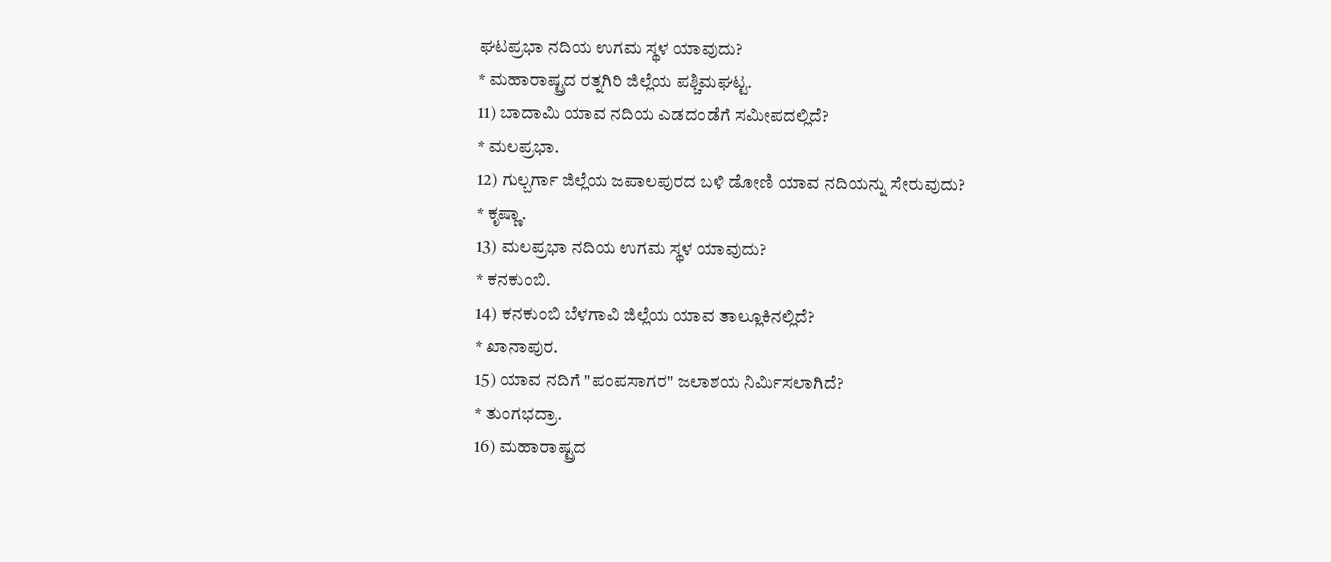ಘಟಪ್ರಭಾ ನದಿಯ ಉಗಮ ಸ್ಥಳ ಯಾವುದು?
* ಮಹಾರಾಷ್ಟ್ರದ ರತ್ನಗಿರಿ ಜಿಲ್ಲೆಯ ಪಶ್ಚಿಮಘಟ್ಟ.
11) ಬಾದಾಮಿ ಯಾವ ನದಿಯ ಎಡದಂಡೆಗೆ ಸಮೀಪದಲ್ಲಿದೆ?
* ಮಲಪ್ರಭಾ.
12) ಗುಲ್ಬರ್ಗಾ ಜಿಲ್ಲೆಯ ಜಪಾಲಪುರದ ಬಳಿ ಡೋಣಿ ಯಾವ ನದಿಯನ್ನು ಸೇರುವುದು?
* ಕೃಷ್ಣಾ.
13) ಮಲಪ್ರಭಾ ನದಿಯ ಉಗಮ ಸ್ಥಳ ಯಾವುದು?
* ಕನಕುಂಬಿ.
14) ಕನಕುಂಬಿ ಬೆಳಗಾವಿ ಜಿಲ್ಲೆಯ ಯಾವ ತಾಲ್ಲೂಕಿನಲ್ಲಿದೆ?
* ಖಾನಾಪುರ.
15) ಯಾವ ನದಿಗೆ "ಪಂಪಸಾಗರ" ಜಲಾಶಯ ನಿರ್ಮಿಸಲಾಗಿದೆ?
* ತುಂಗಭದ್ರಾ.
16) ಮಹಾರಾಷ್ಟ್ರದ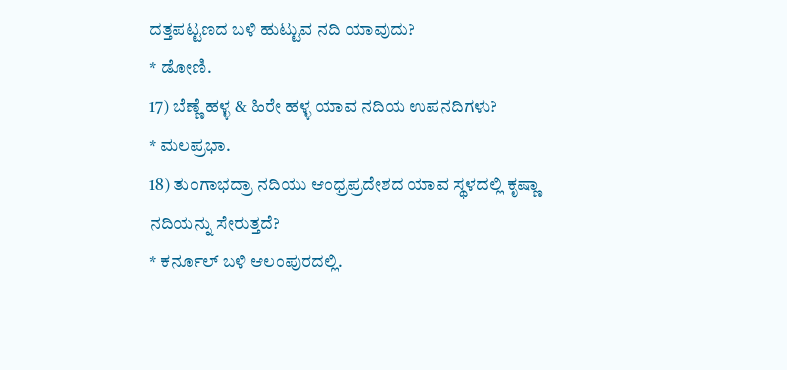ದತ್ತಪಟ್ಟಣದ ಬಳಿ ಹುಟ್ಟುವ ನದಿ ಯಾವುದು?
* ಡೋಣಿ.
17) ಬೆಣ್ಣೆ ಹಳ್ಳ & ಹಿರೇ ಹಳ್ಳ ಯಾವ ನದಿಯ ಉಪನದಿಗಳು?
* ಮಲಪ್ರಭಾ.
18) ತುಂಗಾಭದ್ರಾ ನದಿಯು ಆಂಧ್ರಪ್ರದೇಶದ ಯಾವ ಸ್ಥಳದಲ್ಲಿ ಕೃಷ್ಣಾ ನದಿಯನ್ನು ಸೇರುತ್ತದೆ?
* ಕರ್ನೂಲ್ ಬಳಿ ಆಲಂಪುರದಲ್ಲಿ.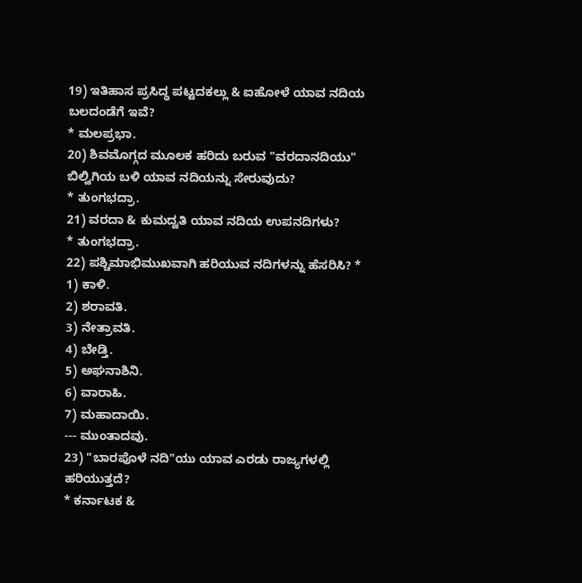19) ಇತಿಹಾಸ ಪ್ರಸಿದ್ಧ ಪಟ್ಟದಕಲ್ಲು & ಐಹೋಳೆ ಯಾವ ನದಿಯ ಬಲದಂಡೆಗೆ ಇವೆ?
* ಮಲಪ್ರಭಾ.
20) ಶಿವಮೊಗ್ಗದ ಮೂಲಕ ಹರಿದು ಬರುವ "ವರದಾನದಿಯು" ಬಿಲ್ವಿಗಿಯ ಬಳಿ ಯಾವ ನದಿಯನ್ನು ಸೇರುವುದು?
* ತುಂಗಭದ್ರಾ.
21) ವರದಾ & ಕುಮದ್ವತಿ ಯಾವ ನದಿಯ ಉಪನದಿಗಳು?
* ತುಂಗಭದ್ರಾ.
22) ಪಶ್ಚಿಮಾಭಿಮುಖವಾಗಿ ಹರಿಯುವ ನದಿಗಳನ್ನು ಹೆಸರಿಸಿ? * 1) ಕಾಳಿ.
2) ಶರಾವತಿ.
3) ನೇತ್ರಾವತಿ.
4) ಬೇಡ್ತಿ.
5) ಅಘನಾಶಿನಿ.
6) ವಾರಾಹಿ.
7) ಮಹಾದಾಯಿ.
--- ಮುಂತಾದವು.
23) "ಬಾರಪೊಳೆ ನದಿ"ಯು ಯಾವ ಎರಡು ರಾಜ್ಯಗಳಲ್ಲಿ ಹರಿಯುತ್ತದೆ?
* ಕರ್ನಾಟಕ &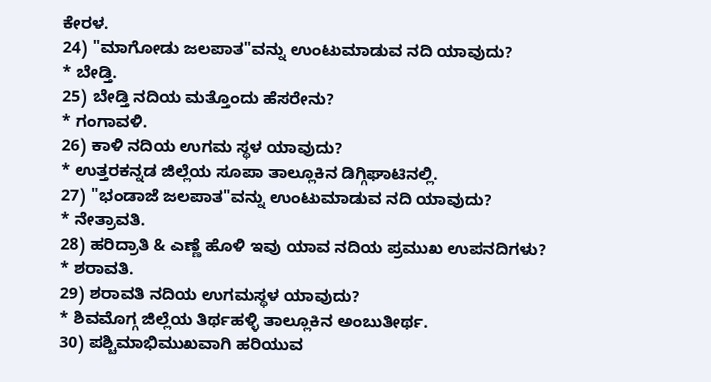ಕೇರಳ.
24) "ಮಾಗೋಡು ಜಲಪಾತ"ವನ್ನು ಉಂಟುಮಾಡುವ ನದಿ ಯಾವುದು?
* ಬೇಡ್ತಿ.
25) ಬೇಡ್ತಿ ನದಿಯ ಮತ್ತೊಂದು ಹೆಸರೇನು?
* ಗಂಗಾವಳಿ.
26) ಕಾಳಿ ನದಿಯ ಉಗಮ ಸ್ಥಳ ಯಾವುದು?
* ಉತ್ತರಕನ್ನಡ ಜಿಲ್ಲೆಯ ಸೂಪಾ ತಾಲ್ಲೂಕಿನ ಡಿಗ್ಗಿಘಾಟಿನಲ್ಲಿ.
27) "ಭಂಡಾಜೆ ಜಲಪಾತ"ವನ್ನು ಉಂಟುಮಾಡುವ ನದಿ ಯಾವುದು?
* ನೇತ್ರಾವತಿ.
28) ಹರಿದ್ರಾತಿ & ಎಣ್ಣೆ ಹೊಳಿ ಇವು ಯಾವ ನದಿಯ ಪ್ರಮುಖ ಉಪನದಿಗಳು?
* ಶರಾವತಿ.
29) ಶರಾವತಿ ನದಿಯ ಉಗಮಸ್ಥಳ ಯಾವುದು?
* ಶಿವಮೊಗ್ಗ ಜಿಲ್ಲೆಯ ತಿರ್ಥಹಳ್ಳಿ ತಾಲ್ಲೂಕಿನ ಅಂಬುತೀರ್ಥ.
30) ಪಶ್ಚಿಮಾಭಿಮುಖವಾಗಿ ಹರಿಯುವ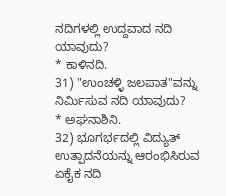ನದಿಗಳಲ್ಲಿ ಉದ್ದವಾದ ನದಿ ಯಾವುದು?
* ಕಾಳಿನದಿ.
31) "ಉಂಚಳ್ಳಿ ಜಲಪಾತ"ವನ್ನು ನಿರ್ಮಿಸುವ ನದಿ ಯಾವುದು?
* ಅಘನಾಶಿನಿ.
32) ಭೂಗರ್ಭದಲ್ಲಿ ವಿದ್ಯುತ್ ಉತ್ಪಾದನೆಯನ್ನು ಆರಂಭಿಸಿರುವ ಏಕೈಕ ನದಿ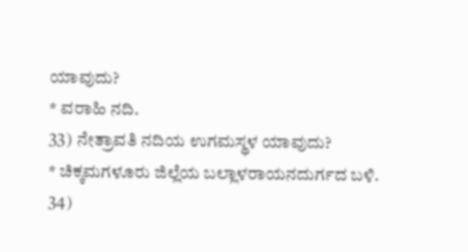ಯಾವುದು?
* ವರಾಹಿ ನದಿ.
33) ನೇತ್ರಾವತಿ ನದಿಯ ಉಗಮಸ್ಥಳ ಯಾವುದು?
* ಚಿಕ್ಕಮಗಳೂರು ಜಿಲ್ಲೆಯ ಬಲ್ಲಾಳರಾಯನದುರ್ಗದ ಬಳಿ.
34)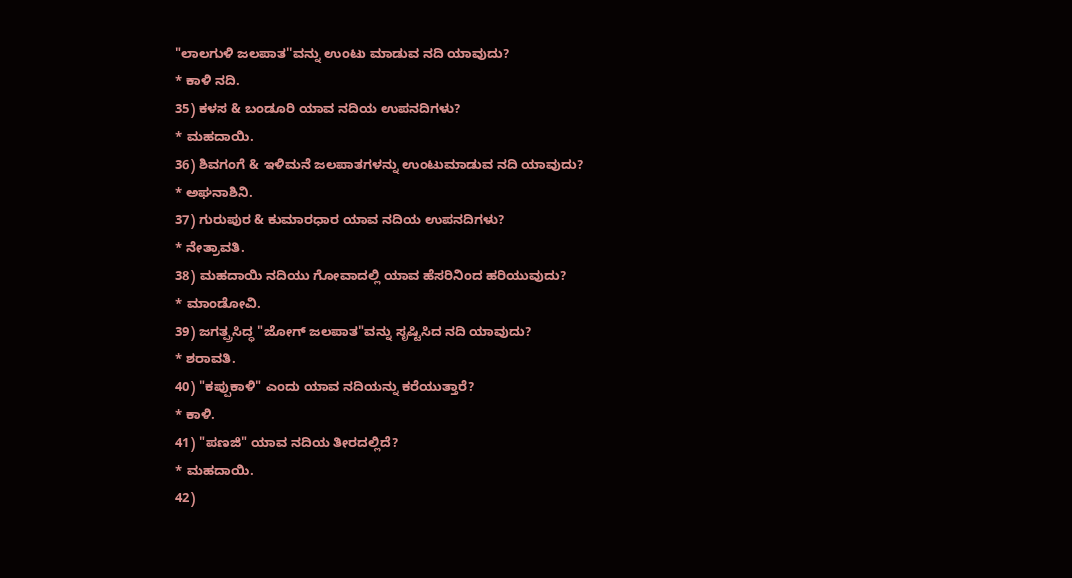"ಲಾಲಗುಳಿ ಜಲಪಾತ''ವನ್ನು ಉಂಟು ಮಾಡುವ ನದಿ ಯಾವುದು?
* ಕಾಳಿ ನದಿ.
35) ಕಳಸ & ಬಂಡೂರಿ ಯಾವ ನದಿಯ ಉಪನದಿಗಳು?
* ಮಹದಾಯಿ.
36) ಶಿವಗಂಗೆ & ಇಳಿಮನೆ ಜಲಪಾತಗಳನ್ನು ಉಂಟುಮಾಡುವ ನದಿ ಯಾವುದು?
* ಅಘನಾಶಿನಿ.
37) ಗುರುಪುರ & ಕುಮಾರಧಾರ ಯಾವ ನದಿಯ ಉಪನದಿಗಳು?
* ನೇತ್ರಾವತಿ.
38) ಮಹದಾಯಿ ನದಿಯು ಗೋವಾದಲ್ಲಿ ಯಾವ ಹೆಸರಿನಿಂದ ಹರಿಯುವುದು?
* ಮಾಂಡೋವಿ.
39) ಜಗತ್ಪ್ರಸಿದ್ಧ "ಜೋಗ್ ಜಲಪಾತ"ವನ್ನು ಸೃಷ್ಟಿಸಿದ ನದಿ ಯಾವುದು?
* ಶರಾವತಿ.
40) "ಕಪ್ಪುಕಾಳಿ" ಎಂದು ಯಾವ ನದಿಯನ್ನು ಕರೆಯುತ್ತಾರೆ?
* ಕಾಳಿ.
41) "ಪಣಜಿ" ಯಾವ ನದಿಯ ತೀರದಲ್ಲಿದೆ?
* ಮಹದಾಯಿ.
42)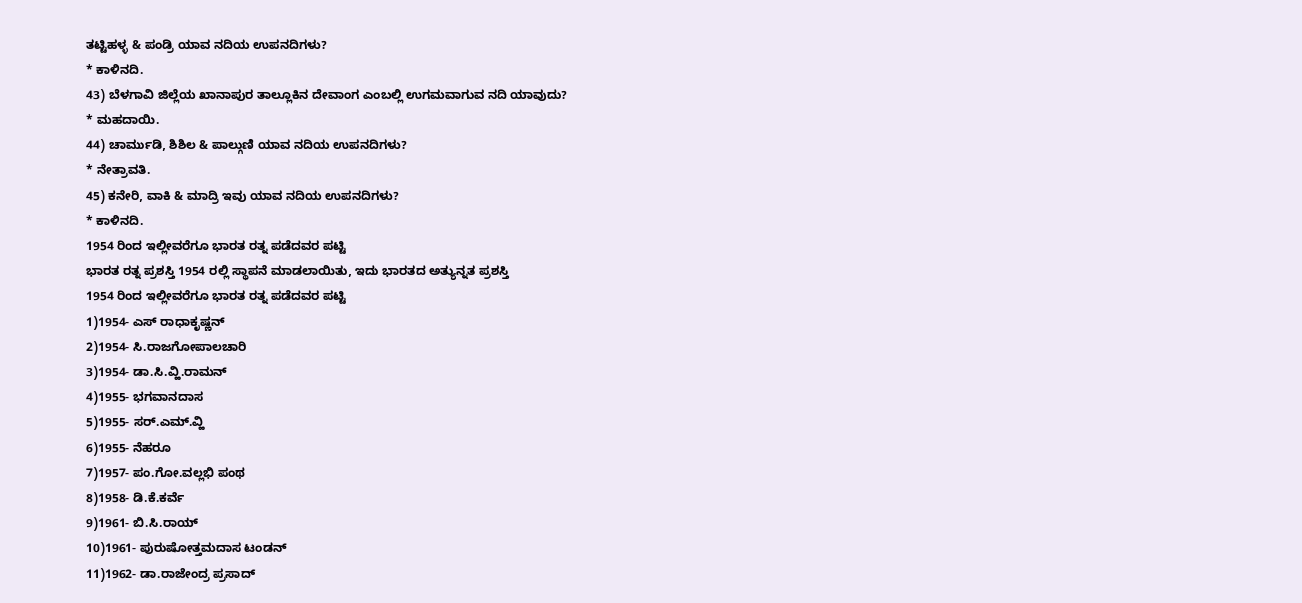ತಟ್ಟಿಹಳ್ಳ & ಪಂಡ್ರಿ ಯಾವ ನದಿಯ ಉಪನದಿಗಳು?
* ಕಾಳಿನದಿ.
43) ಬೆಳಗಾವಿ ಜಿಲ್ಲೆಯ ಖಾನಾಪುರ ತಾಲ್ಲೂಕಿನ ದೇವಾಂಗ ಎಂಬಲ್ಲಿ ಉಗಮವಾಗುವ ನದಿ ಯಾವುದು?
* ಮಹದಾಯಿ.
44) ಚಾರ್ಮುಡಿ, ಶಿಶಿಲ & ಪಾಲ್ಗುಣಿ ಯಾವ ನದಿಯ ಉಪನದಿಗಳು?
* ನೇತ್ರಾವತಿ.
45) ಕನೇರಿ, ವಾಕಿ & ಮಾದ್ರಿ ಇವು ಯಾವ ನದಿಯ ಉಪನದಿಗಳು?
* ಕಾಳಿನದಿ.
1954 ರಿಂದ ಇಲ್ಲೀವರೆಗೂ ಭಾರತ ರತ್ನ ಪಡೆದವರ ಪಟ್ಟಿ
ಭಾರತ ರತ್ನ ಪ್ರಶಸ್ತಿ 1954 ರಲ್ಲಿ ಸ್ಥಾಪನೆ ಮಾಡಲಾಯಿತು, ಇದು ಭಾರತದ ಅತ್ಯುನ್ನತ ಪ್ರಶಸ್ತಿ
1954 ರಿಂದ ಇಲ್ಲೀವರೆಗೂ ಭಾರತ ರತ್ನ ಪಡೆದವರ ಪಟ್ಟಿ
1)1954- ಎಸ್ ರಾಧಾಕೃಷ್ಣನ್
2)1954- ಸಿ.ರಾಜಗೋಪಾಲಚಾರಿ
3)1954- ಡಾ.ಸಿ.ವ್ಹಿ.ರಾಮನ್
4)1955- ಭಗವಾನದಾಸ
5)1955- ಸರ್.ಎಮ್.ವ್ಹಿ
6)1955- ನೆಹರೂ
7)1957- ಪಂ.ಗೋ.ವಲ್ಲಭಿ ಪಂಥ
8)1958- ಡಿ.ಕೆ.ಕರ್ವೆ
9)1961- ಬಿ.ಸಿ.ರಾಯ್
10)1961- ಪುರುಷೋತ್ತಮದಾಸ ಟಂಡನ್
11)1962- ಡಾ.ರಾಜೇಂದ್ರ ಪ್ರಸಾದ್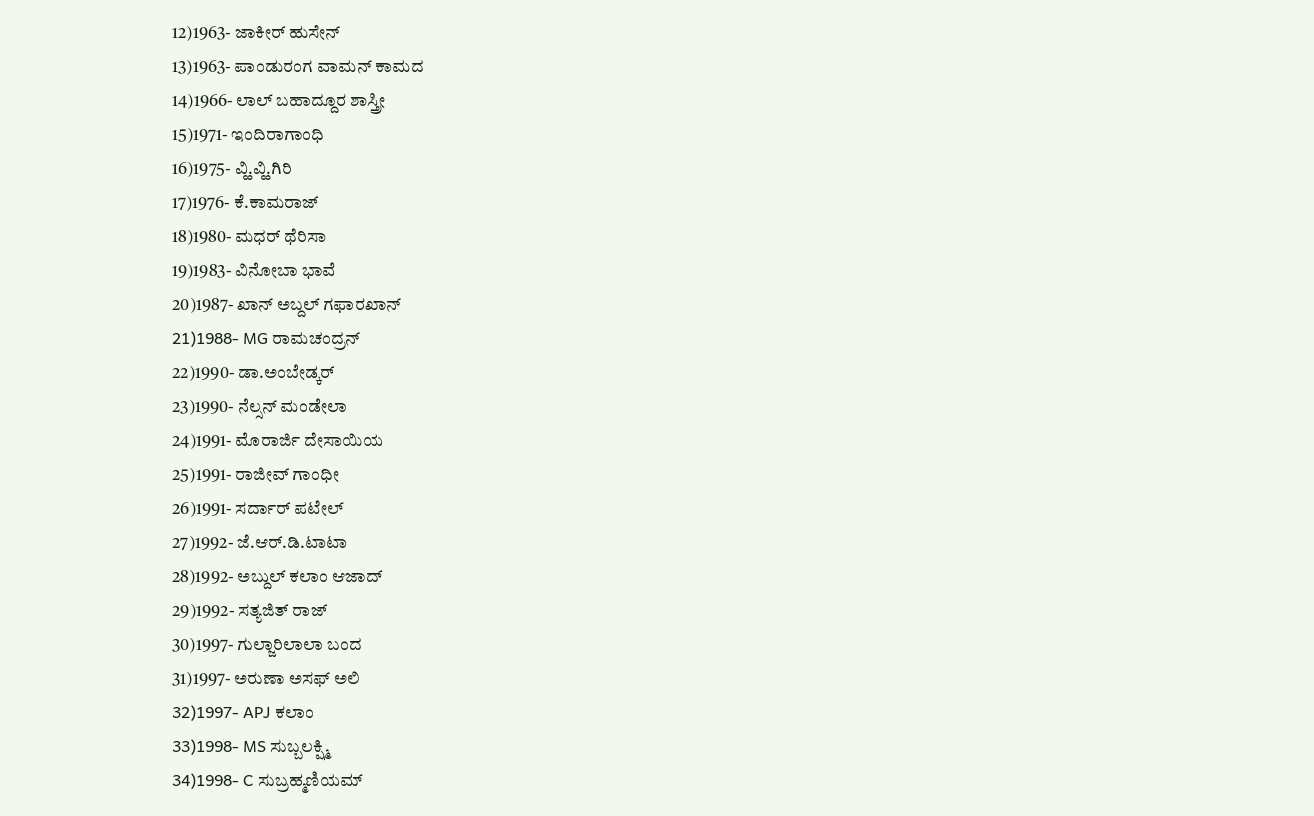12)1963- ಜಾಕೀರ್ ಹುಸೇನ್
13)1963- ಪಾಂಡುರಂಗ ವಾಮನ್ ಕಾಮದ
14)1966- ಲಾಲ್ ಬಹಾದ್ದೂರ ಶಾಸ್ತ್ರೀ
15)1971- ಇಂದಿರಾಗಾಂಧಿ
16)1975- ವ್ಹಿ.ವ್ಹಿ.ಗಿರಿ
17)1976- ಕೆ.ಕಾಮರಾಜ್
18)1980- ಮಧರ್ ಥೆರಿಸಾ
19)1983- ವಿನೋಬಾ ಭಾವೆ
20)1987- ಖಾನ್ ಅಬ್ದಲ್ ಗಫಾರಖಾನ್
21)1988- MG ರಾಮಚಂದ್ರನ್
22)1990- ಡಾ.ಅಂಬೇಡ್ಕರ್
23)1990- ನೆಲ್ಸನ್ ಮಂಡೇಲಾ
24)1991- ಮೊರಾರ್ಜಿ ದೇಸಾಯಿಯ
25)1991- ರಾಜೀವ್ ಗಾಂಧೀ
26)1991- ಸರ್ದಾರ್ ಪಟೇಲ್
27)1992- ಜೆ.ಆರ್.ಡಿ.ಟಾಟಾ
28)1992- ಅಬ್ದುಲ್ ಕಲಾಂ ಆಜಾದ್
29)1992- ಸತ್ಯಜಿತ್ ರಾಜ್
30)1997- ಗುಲ್ಜಾರಿಲಾಲಾ ಬಂದ
31)1997- ಅರುಣಾ ಅಸಫ್ ಅಲಿ
32)1997- APJ ಕಲಾಂ
33)1998- MS ಸುಬ್ಬಲಕ್ಷ್ಮಿ
34)1998- C ಸುಬ್ರಹ್ಮಣಿಯಮ್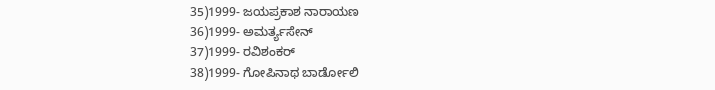35)1999- ಜಯಪ್ರಕಾಶ ನಾರಾಯಣ
36)1999- ಅಮರ್ತ್ಯಸೇನ್
37)1999- ರವಿಶಂಕರ್
38)1999- ಗೋಪಿನಾಥ ಬಾರ್ಡೋಲಿ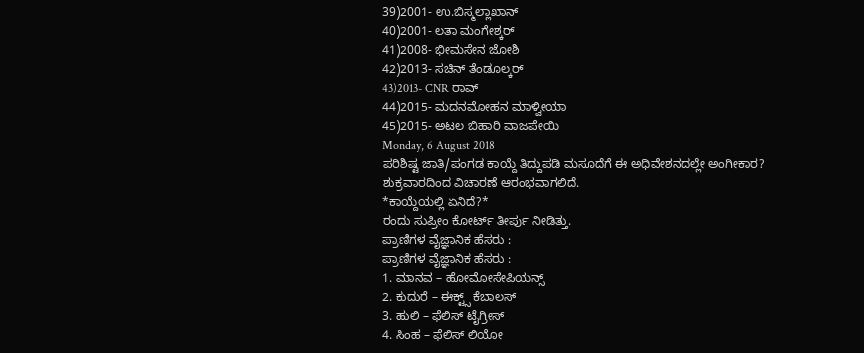39)2001- ಉ.ಬಿಸ್ಮಲ್ಲಾಖಾನ್
40)2001- ಲತಾ ಮಂಗೇಶ್ಕರ್
41)2008- ಭೀಮಸೇನ ಜೋಶಿ
42)2013- ಸಚಿನ್ ತೆಂಡೂಲ್ಕರ್
43)2013- CNR ರಾವ್
44)2015- ಮದನಮೋಹನ ಮಾಳ್ವೀಯಾ
45)2015- ಅಟಲ ಬಿಹಾರಿ ವಾಜಪೇಯಿ
Monday, 6 August 2018
ಪರಿಶಿಷ್ಟ ಜಾತಿ/ಪಂಗಡ ಕಾಯ್ದೆ ತಿದ್ದುಪಡಿ ಮಸೂದೆಗೆ ಈ ಅಧಿವೇಶನದಲ್ಲೇ ಅಂಗೀಕಾರ?
ಶುಕ್ರವಾರದಿಂದ ವಿಚಾರಣೆ ಆರಂಭವಾಗಲಿದೆ.
*ಕಾಯ್ದೆಯಲ್ಲಿ ಏನಿದೆ?*
ರಂದು ಸುಪ್ರೀಂ ಕೋರ್ಟ್ ತೀರ್ಪು ನೀಡಿತ್ತು.
ಪ್ರಾಣಿಗಳ ವೈಜ್ಞಾನಿಕ ಹೆಸರು :
ಪ್ರಾಣಿಗಳ ವೈಜ್ಞಾನಿಕ ಹೆಸರು :
1. ಮಾನವ – ಹೋಮೋಸೇಪಿಯನ್ಸ್
2. ಕುದುರೆ – ಈಕ್ಟ್ಸ್ ಕೆಬಾಲಸ್
3. ಹುಲಿ – ಫೆಲಿಸ್ ಟೈಗ್ರೀಸ್
4. ಸಿಂಹ – ಫೆಲಿಸ್ ಲಿಯೋ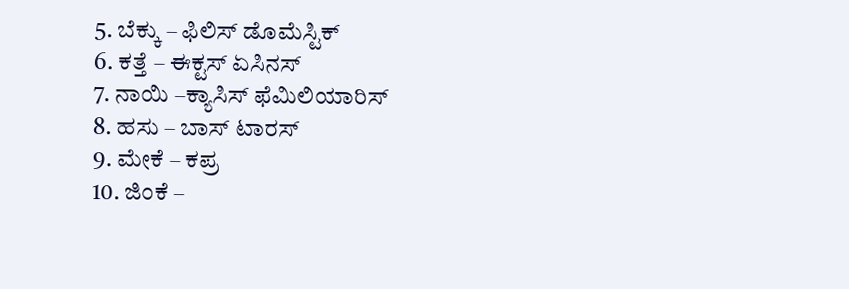5. ಬೆಕ್ಕು – ಫಿಲಿಸ್ ಡೊಮೆಸ್ಟಿಕ್
6. ಕತ್ತೆ – ಈಕ್ಟಸ್ ಏಸಿನಸ್
7. ನಾಯಿ –ಕ್ಯಾಸಿಸ್ ಫೆಮಿಲಿಯಾರಿಸ್
8. ಹಸು – ಬಾಸ್ ಟಾರಸ್
9. ಮೇಕೆ – ಕಪ್ರ
10. ಜಿಂಕೆ –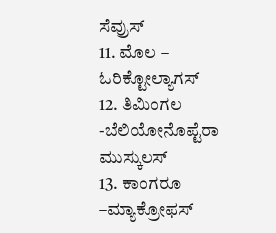ಸೆವ್ರುಸ್
11. ಮೊಲ – ಓರಿಕ್ಟೋಲ್ಯಾಗಸ್
12. ತಿಮಿಂಗಲ -ಬೆಲಿಯೋನೊಪ್ಟೆರಾ ಮುಸ್ಕುಲಸ್
13. ಕಾಂಗರೂ –ಮ್ಯಾಕ್ರೋಫಸ್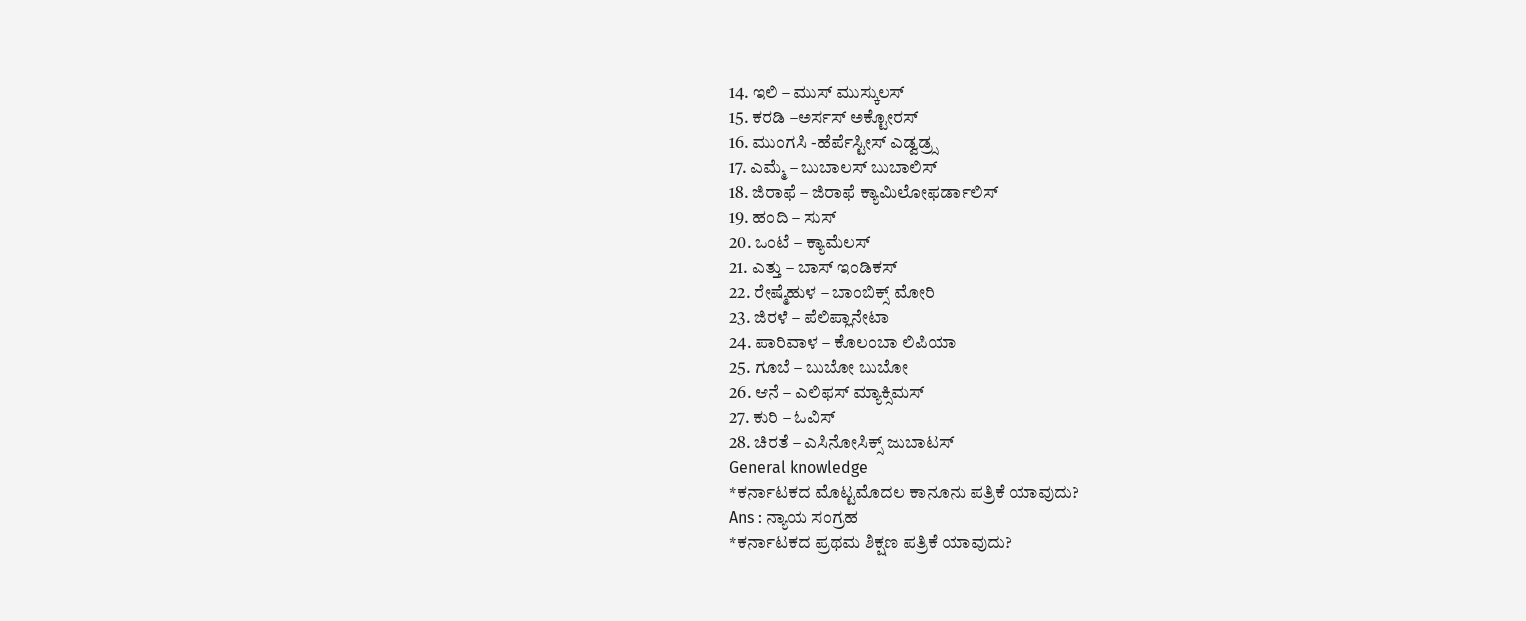14. ಇಲಿ – ಮುಸ್ ಮುಸ್ಕುಲಸ್
15. ಕರಡಿ –ಅರ್ಸಸ್ ಅಕ್ಟೋರಸ್
16. ಮುಂಗಸಿ -ಹೆರ್ಪೆಸ್ಟೀಸ್ ಎಡ್ವಡ್ರ್ಸ
17. ಎಮ್ಮೆ – ಬುಬಾಲಸ್ ಬುಬಾಲಿಸ್
18. ಜಿರಾಫೆ – ಜಿರಾಫೆ ಕ್ಯಾಮಿಲೋಫರ್ಡಾಲಿಸ್
19. ಹಂದಿ – ಸುಸ್
20. ಒಂಟೆ – ಕ್ಯಾಮೆಲಸ್
21. ಎತ್ತು – ಬಾಸ್ ಇಂಡಿಕಸ್
22. ರೇಷ್ಮೆಹುಳ – ಬಾಂಬಿಕ್ಸ್ ಮೋರಿ
23. ಜಿರಳೆ – ಪೆಲಿಪ್ಲಾನೇಟಾ
24. ಪಾರಿವಾಳ – ಕೊಲಂಬಾ ಲಿಪಿಯಾ
25. ಗೂಬೆ – ಬುಬೋ ಬುಬೋ
26. ಆನೆ – ಎಲಿಫಸ್ ಮ್ಯಾಕ್ಸಿಮಸ್
27. ಕುರಿ – ಓವಿಸ್
28. ಚಿರತೆ – ಎಸಿನೋಸಿಕ್ಸ್ ಜುಬಾಟಸ್
General knowledge
*ಕರ್ನಾಟಕದ ಮೊಟ್ಟಮೊದಲ ಕಾನೂನು ಪತ್ರಿಕೆ ಯಾವುದು?
Ans : ನ್ಯಾಯ ಸಂಗ್ರಹ
*ಕರ್ನಾಟಕದ ಪ್ರಥಮ ಶಿಕ್ಷಣ ಪತ್ರಿಕೆ ಯಾವುದು?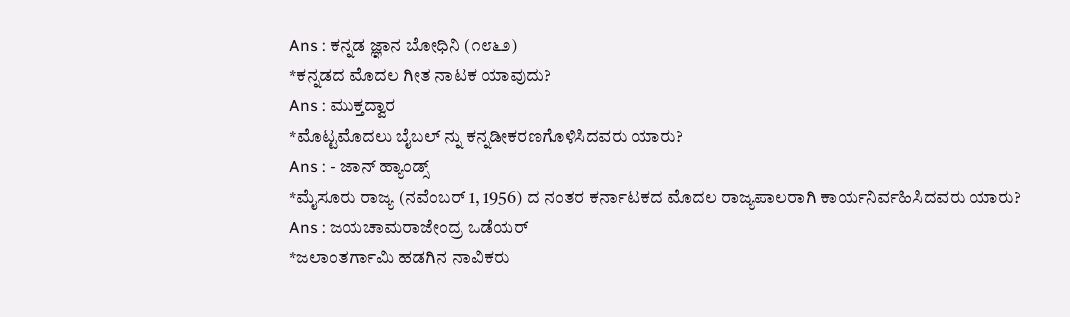Ans : ಕನ್ನಡ ಜ್ಞಾನ ಬೋಧಿನಿ (೧೮೬೨)
*ಕನ್ನಡದ ಮೊದಲ ಗೀತ ನಾಟಕ ಯಾವುದು?
Ans : ಮುಕ್ತದ್ವಾರ
*ಮೊಟ್ಟಮೊದಲು ಬೈಬಲ್ ನ್ನು ಕನ್ನಡೀಕರಣಗೊಳಿಸಿದವರು ಯಾರು?
Ans : - ಜಾನ್ ಹ್ಯಾಂಡ್ಸ್
*ಮೈಸೂರು ರಾಜ್ಯ (ನವೆಂಬರ್ 1, 1956) ದ ನಂತರ ಕರ್ನಾಟಕದ ಮೊದಲ ರಾಜ್ಯಪಾಲರಾಗಿ ಕಾರ್ಯನಿರ್ವಹಿಸಿದವರು ಯಾರು?
Ans : ಜಯಚಾಮರಾಜೇಂದ್ರ ಒಡೆಯರ್
*ಜಲಾಂತರ್ಗಾಮಿ ಹಡಗಿನ ನಾವಿಕರು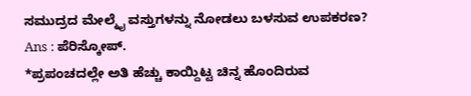ಸಮುದ್ರದ ಮೇಲ್ಮೈ ವಸ್ತುಗಳನ್ನು ನೋಡಲು ಬಳಸುವ ಉಪಕರಣ?
Ans : ಪೆರಿಸ್ಕೋಪ್.
*ಪ್ರಪಂಚದಲ್ಲೇ ಅತಿ ಹೆಚ್ಚು ಕಾಯ್ದಿಟ್ಟ ಚಿನ್ನ ಹೊಂದಿರುವ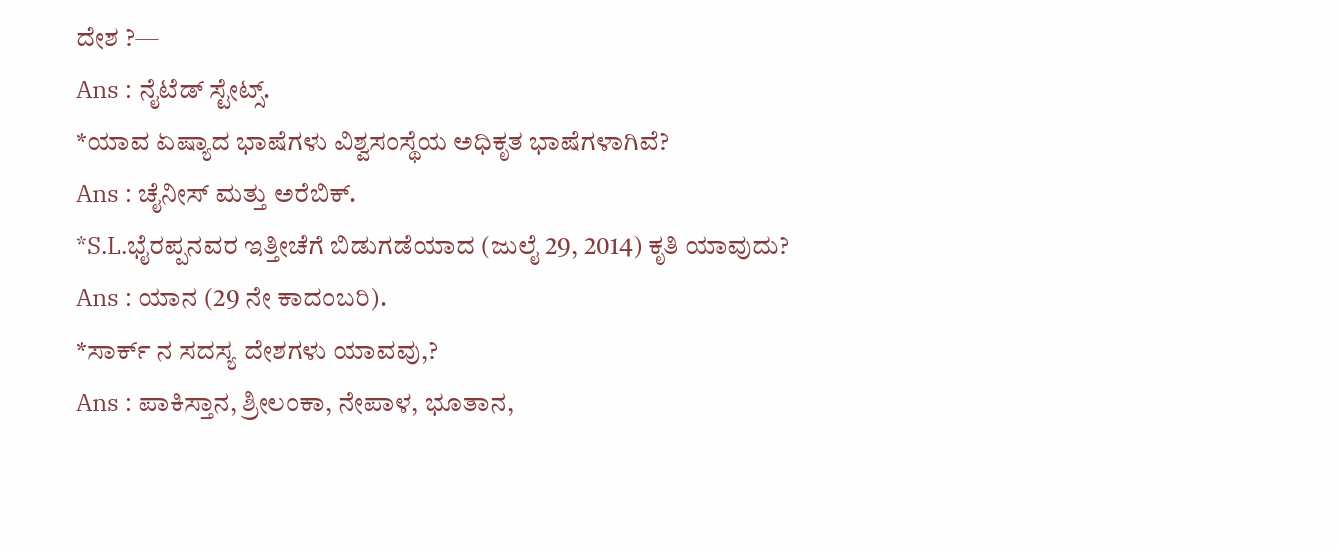ದೇಶ ?—
Ans : ನೈಟೆಡ್ ಸ್ಟೇಟ್ಸ್.
*ಯಾವ ಏಷ್ಯಾದ ಭಾಷೆಗಳು ವಿಶ್ವಸಂಸ್ಥೆಯ ಅಧಿಕೃತ ಭಾಷೆಗಳಾಗಿವೆ?
Ans : ಚೈನೀಸ್ ಮತ್ತು ಅರೆಬಿಕ್.
*S.L.ಭೈರಪ್ಪನವರ ಇತ್ತೀಚೆಗೆ ಬಿಡುಗಡೆಯಾದ (ಜುಲೈ 29, 2014) ಕೃತಿ ಯಾವುದು?
Ans : ಯಾನ (29 ನೇ ಕಾದಂಬರಿ).
*ಸಾರ್ಕ್ ನ ಸದಸ್ಯ ದೇಶಗಳು ಯಾವವು,?
Ans : ಪಾಕಿಸ್ತಾನ, ಶ್ರೀಲಂಕಾ, ನೇಪಾಳ, ಭೂತಾನ,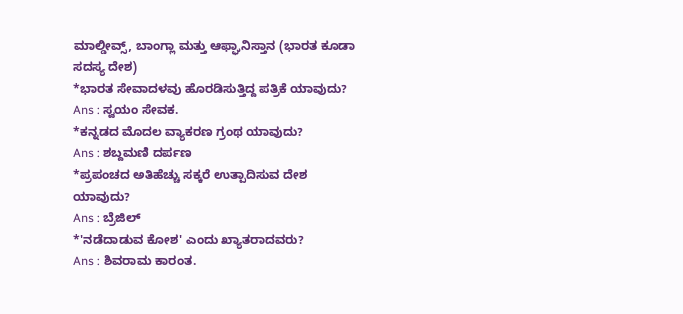ಮಾಲ್ಡೀವ್ಸ್, ಬಾಂಗ್ಲಾ ಮತ್ತು ಆಫ್ಘಾನಿಸ್ತಾನ (ಭಾರತ ಕೂಡಾ ಸದಸ್ಯ ದೇಶ)
*ಭಾರತ ಸೇವಾದಳವು ಹೊರಡಿಸುತ್ತಿದ್ದ ಪತ್ರಿಕೆ ಯಾವುದು?
Ans : ಸ್ವಯಂ ಸೇವಕ.
*ಕನ್ನಡದ ಮೊದಲ ವ್ಯಾಕರಣ ಗ್ರಂಥ ಯಾವುದು?
Ans : ಶಬ್ದಮಣಿ ದರ್ಪಣ
*ಪ್ರಪಂಚದ ಅತಿಹೆಚ್ಚು ಸಕ್ಕರೆ ಉತ್ಪಾದಿಸುವ ದೇಶ ಯಾವುದು?
Ans : ಬ್ರೆಜಿಲ್
*'ನಡೆದಾಡುವ ಕೋಶ' ಎಂದು ಖ್ಯಾತರಾದವರು?
Ans : ಶಿವರಾಮ ಕಾರಂತ.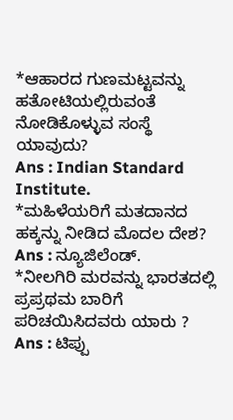*ಆಹಾರದ ಗುಣಮಟ್ಟವನ್ನು ಹತೋಟಿಯಲ್ಲಿರುವಂತೆ ನೋಡಿಕೊಳ್ಳುವ ಸಂಸ್ಥೆ ಯಾವುದು?
Ans : Indian Standard Institute.
*ಮಹಿಳೆಯರಿಗೆ ಮತದಾನದ ಹಕ್ಕನ್ನು ನೀಡಿದ ಮೊದಲ ದೇಶ?
Ans : ನ್ಯೂಜಿಲೆಂಡ್.
*ನೀಲಗಿರಿ ಮರವನ್ನು ಭಾರತದಲ್ಲಿ ಪ್ರಪ್ರಥಮ ಬಾರಿಗೆ ಪರಿಚಯಿಸಿದವರು ಯಾರು ?
Ans : ಟಿಪ್ಪು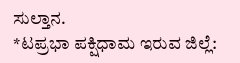ಸುಲ್ತಾನ.
*ಟಪ್ರಭಾ ಪಕ್ಷಿಧಾಮ ಇರುವ ಜಿಲ್ಲೆ: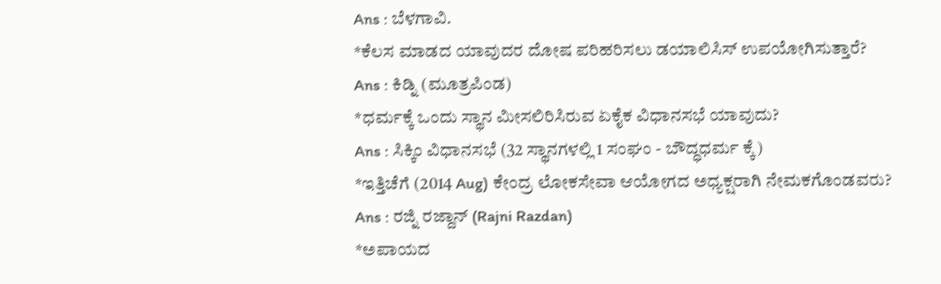Ans : ಬೆಳಗಾವಿ.
*ಕೆಲಸ ಮಾಡದ ಯಾವುದರ ದೋಷ ಪರಿಹರಿಸಲು ಡಯಾಲಿಸಿಸ್ ಉಪಯೋಗಿಸುತ್ತಾರೆ?
Ans : ಕಿಡ್ನಿ (ಮೂತ್ರಪಿಂಡ)
*ಧರ್ಮಕ್ಕೆ ಒಂದು ಸ್ಥಾನ ಮೀಸಲಿರಿಸಿರುವ ಏಕೈಕ ವಿಧಾನಸಭೆ ಯಾವುದು?
Ans : ಸಿಕ್ಕಿಂ ವಿಧಾನಸಭೆ (32 ಸ್ಥಾನಗಳಲ್ಲಿ 1 ಸಂಘಂ - ಬೌದ್ಧಧರ್ಮ ಕ್ಕೆ)
*ಇತ್ತಿಚೆಗೆ (2014 Aug) ಕೇಂದ್ರ ಲೋಕಸೇವಾ ಆಯೋಗದ ಅಧ್ಯಕ್ಷರಾಗಿ ನೇಮಕಗೊಂಡವರು?
Ans : ರಜ್ನಿ ರಜ್ದಾನ್ (Rajni Razdan)
*ಅಪಾಯದ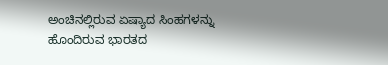ಅಂಚಿನಲ್ಲಿರುವ ಏಷ್ಯಾದ ಸಿಂಹಗಳನ್ನು ಹೊಂದಿರುವ ಭಾರತದ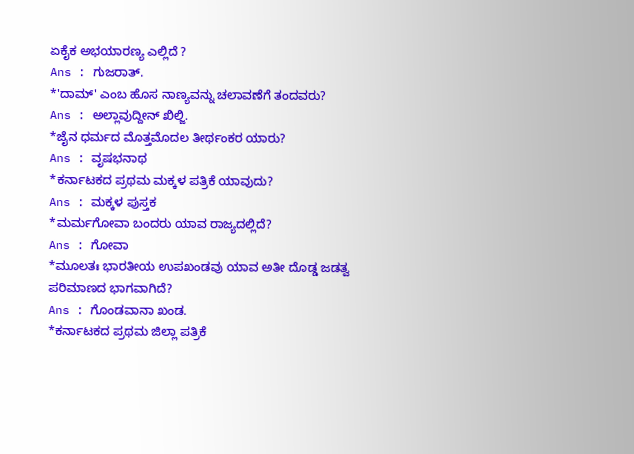ಏಕೈಕ ಅಭಯಾರಣ್ಯ ಎಲ್ಲಿದೆ ?
Ans : ಗುಜರಾತ್.
*'ದಾಮ್' ಎಂಬ ಹೊಸ ನಾಣ್ಯವನ್ನು ಚಲಾವಣೆಗೆ ತಂದವರು?
Ans : ಅಲ್ಲಾವುದ್ದೀನ್ ಖಿಲ್ಜಿ.
*ಜೈನ ಧರ್ಮದ ಮೊತ್ತಮೊದಲ ತೀರ್ಥಂಕರ ಯಾರು?
Ans : ವೃಷಭನಾಥ
*ಕರ್ನಾಟಕದ ಪ್ರಥಮ ಮಕ್ಕಳ ಪತ್ರಿಕೆ ಯಾವುದು?
Ans : ಮಕ್ಕಳ ಪುಸ್ತಕ
*ಮರ್ಮಗೋವಾ ಬಂದರು ಯಾವ ರಾಜ್ಯದಲ್ಲಿದೆ?
Ans : ಗೋವಾ
*ಮೂಲತಃ ಭಾರತೀಯ ಉಪಖಂಡವು ಯಾವ ಅತೀ ದೊಡ್ಡ ಜಡತ್ವ ಪರಿಮಾಣದ ಭಾಗವಾಗಿದೆ?
Ans : ಗೊಂಡವಾನಾ ಖಂಡ.
*ಕರ್ನಾಟಕದ ಪ್ರಥಮ ಜಿಲ್ಲಾ ಪತ್ರಿಕೆ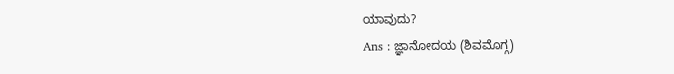ಯಾವುದು?
Ans : ಜ್ಞಾನೋದಯ (ಶಿವಮೊಗ್ಗ)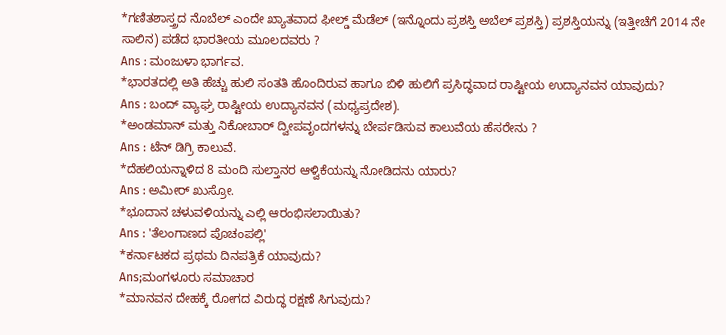*ಗಣಿತಶಾಸ್ತ್ರದ ನೊಬೆಲ್ ಎಂದೇ ಖ್ಯಾತವಾದ ಫೀಲ್ಡ್ ಮೆಡೆಲ್ (ಇನ್ನೊಂದು ಪ್ರಶಸ್ತಿ ಅಬೆಲ್ ಪ್ರಶಸ್ತಿ) ಪ್ರಶಸ್ತಿಯನ್ನು (ಇತ್ತೀಚೆಗೆ 2014 ನೇ ಸಾಲಿನ) ಪಡೆದ ಭಾರತೀಯ ಮೂಲದವರು ?
Ans : ಮಂಜುಳಾ ಭಾರ್ಗವ.
*ಭಾರತದಲ್ಲಿ ಅತಿ ಹೆಚ್ಚು ಹುಲಿ ಸಂತತಿ ಹೊಂದಿರುವ ಹಾಗೂ ಬಿಳಿ ಹುಲಿಗೆ ಪ್ರಸಿದ್ಧವಾದ ರಾಷ್ಟೀಯ ಉದ್ಯಾನವನ ಯಾವುದು?
Ans : ಬಂದ್ ವ್ಯಾಘ್ರ ರಾಷ್ಟೀಯ ಉದ್ಯಾನವನ (ಮಧ್ಯಪ್ರದೇಶ).
*ಅಂಡಮಾನ್ ಮತ್ತು ನಿಕೋಬಾರ್ ದ್ವೀಪವೃಂದಗಳನ್ನು ಬೇರ್ಪಡಿಸುವ ಕಾಲುವೆಯ ಹೆಸರೇನು ?
Ans : ಟೆನ್ ಡಿಗ್ರಿ ಕಾಲುವೆ.
*ದೆಹಲಿಯನ್ನಾಳಿದ 8 ಮಂದಿ ಸುಲ್ತಾನರ ಆಳ್ವಿಕೆಯನ್ನು ನೋಡಿದನು ಯಾರು?
Ans : ಅಮೀರ್ ಖುಸ್ರೋ.
*ಭೂದಾನ ಚಳುವಳಿಯನ್ನು ಎಲ್ಲಿ ಆರಂಭಿಸಲಾಯಿತು?
Ans : 'ತೆಲಂಗಾಣದ ಪೊಚಂಪಲ್ಲಿ'
*ಕರ್ನಾಟಕದ ಪ್ರಥಮ ದಿನಪತ್ರಿಕೆ ಯಾವುದು?
Ans;ಮಂಗಳೂರು ಸಮಾಚಾರ
*ಮಾನವನ ದೇಹಕ್ಕೆ ರೋಗದ ವಿರುದ್ಧ ರಕ್ಷಣೆ ಸಿಗುವುದು?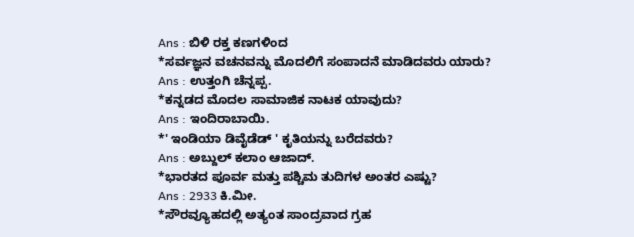Ans : ಬಿಳಿ ರಕ್ತ ಕಣಗಳಿಂದ
*ಸರ್ವಜ್ಞನ ವಚನವನ್ನು ಮೊದಲಿಗೆ ಸಂಪಾದನೆ ಮಾಡಿದವರು ಯಾರು?
Ans : ಉತ್ತಂಗಿ ಚೆನ್ನಪ್ಪ.
*ಕನ್ನಡದ ಮೊದಲ ಸಾಮಾಜಿಕ ನಾಟಕ ಯಾವುದು?
Ans : ಇಂದಿರಾಬಾಯಿ.
*' ಇಂಡಿಯಾ ಡಿವೈಡೆಡ್ ' ಕೃತಿಯನ್ನು ಬರೆದವರು?
Ans : ಅಬ್ದುಲ್ ಕಲಾಂ ಆಜಾದ್.
*ಭಾರತದ ಪೂರ್ವ ಮತ್ತು ಪಶ್ಚಿಮ ತುದಿಗಳ ಅಂತರ ಎಷ್ಟು?
Ans : 2933 ಕಿ.ಮೀ.
*ಸೌರವ್ಯೂಹದಲ್ಲಿ ಅತ್ಯಂತ ಸಾಂದ್ರವಾದ ಗ್ರಹ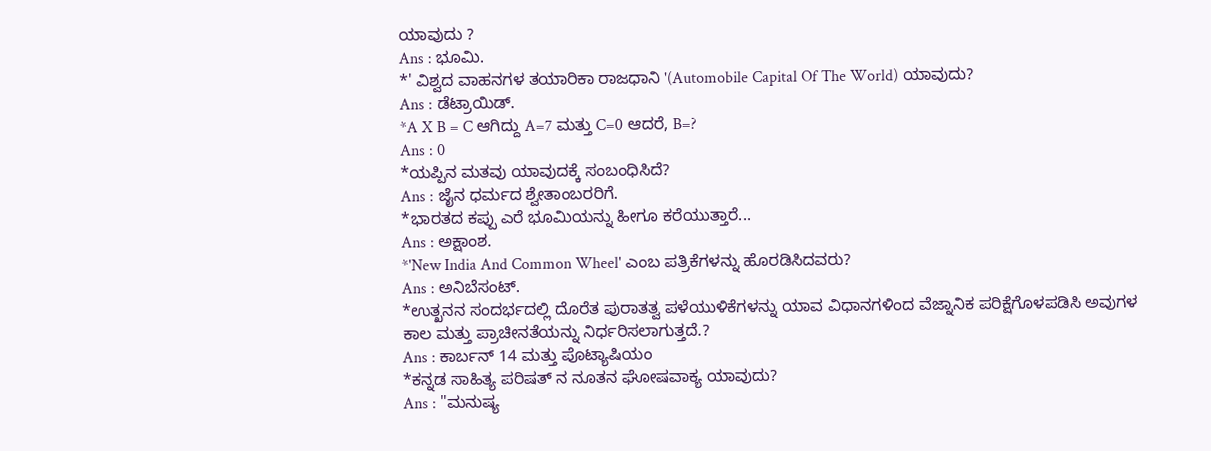ಯಾವುದು ?
Ans : ಭೂಮಿ.
*' ವಿಶ್ವದ ವಾಹನಗಳ ತಯಾರಿಕಾ ರಾಜಧಾನಿ '(Automobile Capital Of The World) ಯಾವುದು?
Ans : ಡೆಟ್ರಾಯಿಡ್.
*A X B = C ಆಗಿದ್ದು A=7 ಮತ್ತು C=0 ಆದರೆ, B=?
Ans : 0
*ಯಪ್ಪಿನ ಮತವು ಯಾವುದಕ್ಕೆ ಸಂಬಂಧಿಸಿದೆ?
Ans : ಜೈನ ಧರ್ಮದ ಶ್ವೇತಾಂಬರರಿಗೆ.
*ಭಾರತದ ಕಪ್ಪು ಎರೆ ಭೂಮಿಯನ್ನು ಹೀಗೂ ಕರೆಯುತ್ತಾರೆ...
Ans : ಅಕ್ಷಾಂಶ.
*'New India And Common Wheel' ಎಂಬ ಪತ್ರಿಕೆಗಳನ್ನು ಹೊರಡಿಸಿದವರು?
Ans : ಅನಿಬೆಸಂಟ್.
*ಉತ್ಖನನ ಸಂದರ್ಭದಲ್ಲಿ ದೊರೆತ ಪುರಾತತ್ವ ಪಳೆಯುಳಿಕೆಗಳನ್ನು ಯಾವ ವಿಧಾನಗಳಿಂದ ವೆಜ್ನಾನಿಕ ಪರಿಕ್ಷೆಗೊಳಪಡಿಸಿ ಅವುಗಳ ಕಾಲ ಮತ್ತು ಪ್ರಾಚೀನತೆಯನ್ನು ನಿರ್ಧರಿಸಲಾಗುತ್ತದೆ.?
Ans : ಕಾರ್ಬನ್ 14 ಮತ್ತು ಪೊಟ್ಯಾಷಿಯಂ
*ಕನ್ನಡ ಸಾಹಿತ್ಯ ಪರಿಷತ್ ನ ನೂತನ ಘೋಷವಾಕ್ಯ ಯಾವುದು?
Ans : "ಮನುಷ್ಯ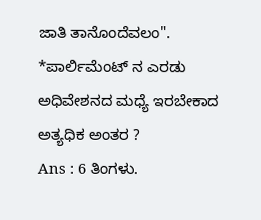ಜಾತಿ ತಾನೊಂದೆವಲಂ".
*ಪಾರ್ಲಿಮೆಂಟ್ ನ ಎರಡು ಅಧಿವೇಶನದ ಮಧ್ಯೆ ಇರಬೇಕಾದ ಅತ್ಯಧಿಕ ಅಂತರ ?
Ans : 6 ತಿಂಗಳು.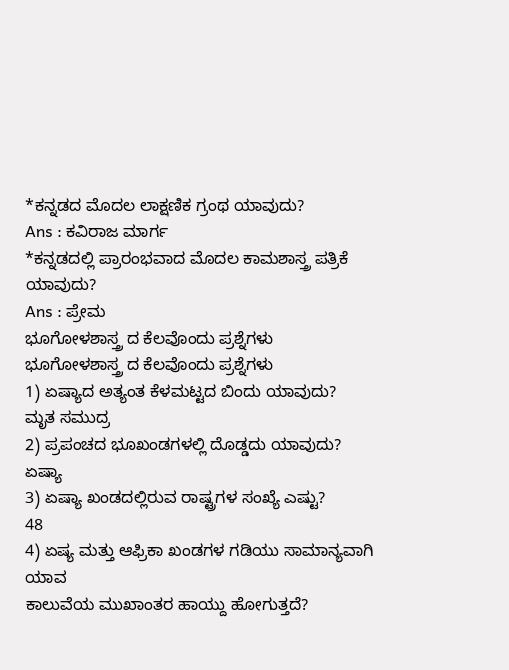*ಕನ್ನಡದ ಮೊದಲ ಲಾಕ್ಷಣಿಕ ಗ್ರಂಥ ಯಾವುದು?
Ans : ಕವಿರಾಜ ಮಾರ್ಗ
*ಕನ್ನಡದಲ್ಲಿ ಪ್ರಾರಂಭವಾದ ಮೊದಲ ಕಾಮಶಾಸ್ತ್ರ ಪತ್ರಿಕೆ ಯಾವುದು?
Ans : ಪ್ರೇಮ
ಭೂಗೋಳಶಾಸ್ತ್ರ ದ ಕೆಲವೊಂದು ಪ್ರಶ್ನೆಗಳು
ಭೂಗೋಳಶಾಸ್ತ್ರ ದ ಕೆಲವೊಂದು ಪ್ರಶ್ನೆಗಳು
1) ಏಷ್ಯಾದ ಅತ್ಯಂತ ಕೆಳಮಟ್ಟದ ಬಿಂದು ಯಾವುದು?
ಮೃತ ಸಮುದ್ರ
2) ಪ್ರಪಂಚದ ಭೂಖಂಡಗಳಲ್ಲಿ ದೊಡ್ಡದು ಯಾವುದು?
ಏಷ್ಯಾ
3) ಏಷ್ಯಾ ಖಂಡದಲ್ಲಿರುವ ರಾಷ್ಟ್ರಗಳ ಸಂಖ್ಯೆ ಎಷ್ಟು?
48
4) ಏಷ್ಯ ಮತ್ತು ಆಫ್ರಿಕಾ ಖಂಡಗಳ ಗಡಿಯು ಸಾಮಾನ್ಯವಾಗಿ ಯಾವ
ಕಾಲುವೆಯ ಮುಖಾಂತರ ಹಾಯ್ದು ಹೋಗುತ್ತದೆ?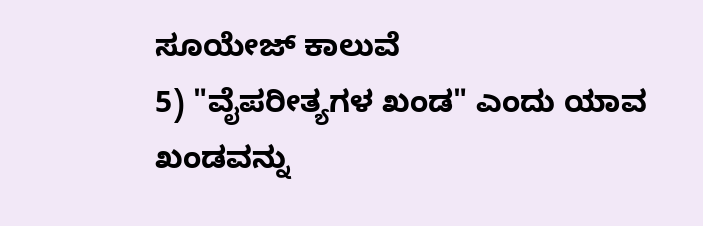ಸೂಯೇಜ್ ಕಾಲುವೆ
5) "ವೈಪರೀತ್ಯಗಳ ಖಂಡ" ಎಂದು ಯಾವ ಖಂಡವನ್ನು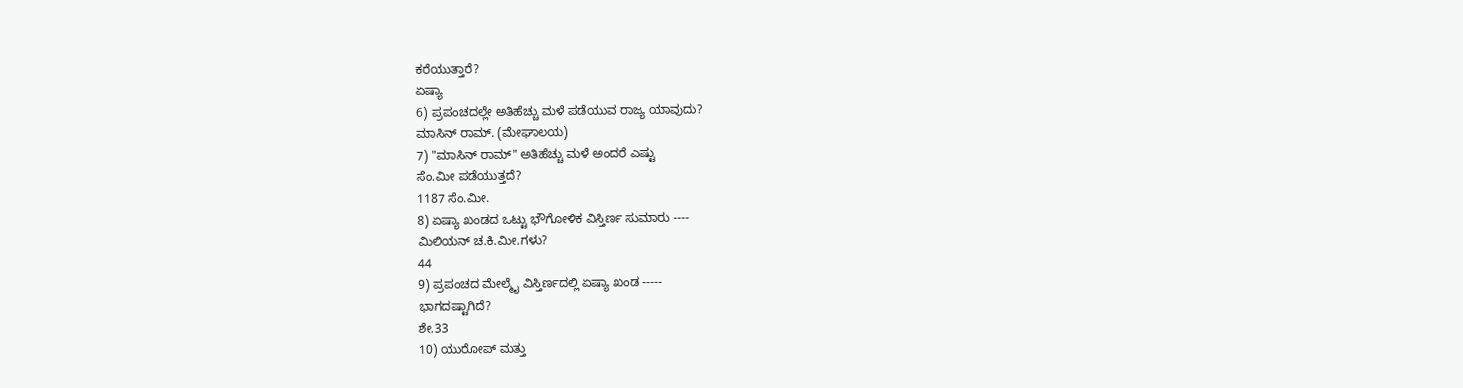ಕರೆಯುತ್ತಾರೆ?
ಏಷ್ಯಾ
6) ಪ್ರಪಂಚದಲ್ಲೇ ಅತಿಹೆಚ್ಚು ಮಳೆ ಪಡೆಯುವ ರಾಜ್ಯ ಯಾವುದು?
ಮಾಸಿನ್ ರಾಮ್. (ಮೇಘಾಲಯ)
7) "ಮಾಸಿನ್ ರಾಮ್" ಅತಿಹೆಚ್ಚು ಮಳೆ ಅಂದರೆ ಎಷ್ಟು
ಸೆಂ.ಮೀ ಪಡೆಯುತ್ತದೆ?
1187 ಸೆಂ.ಮೀ.
8) ಏಷ್ಯಾ ಖಂಡದ ಒಟ್ಟು ಭೌಗೋಳಿಕ ವಿಸ್ತಿರ್ಣ ಸುಮಾರು ----
ಮಿಲಿಯನ್ ಚ.ಕಿ.ಮೀ.ಗಳು?
44
9) ಪ್ರಪಂಚದ ಮೇಲ್ಮೈ ವಿಸ್ತಿರ್ಣದಲ್ಲಿ ಏಷ್ಯಾ ಖಂಡ -----
ಭಾಗದಷ್ಟಾಗಿದೆ?
ಶೇ.33
10) ಯುರೋಪ್ ಮತ್ತು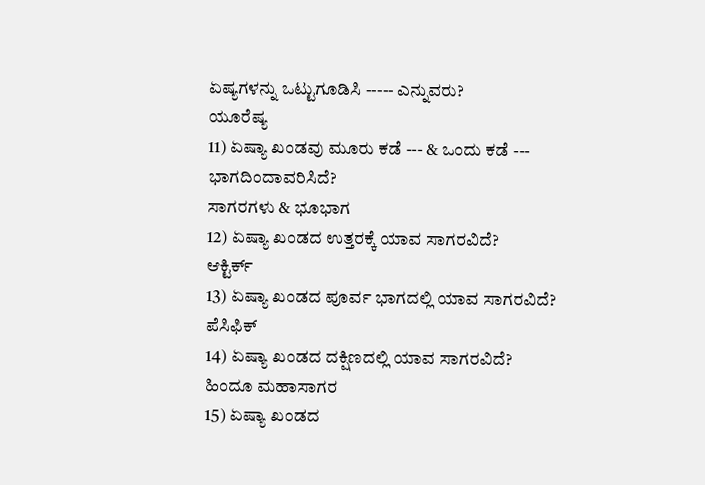ಏಷ್ಯಗಳನ್ನು ಒಟ್ಟುಗೂಡಿಸಿ ----- ಎನ್ನುವರು?
ಯೂರೆಷ್ಯ
11) ಏಷ್ಯಾ ಖಂಡವು ಮೂರು ಕಡೆ --- & ಒಂದು ಕಡೆ ---
ಭಾಗದಿಂದಾವರಿಸಿದೆ?
ಸಾಗರಗಳು & ಭೂಭಾಗ
12) ಏಷ್ಯಾ ಖಂಡದ ಉತ್ತರಕ್ಕೆ ಯಾವ ಸಾಗರವಿದೆ?
ಆಕ್ಟಿರ್ಕ್
13) ಏಷ್ಯಾ ಖಂಡದ ಪೂರ್ವ ಭಾಗದಲ್ಲಿ ಯಾವ ಸಾಗರವಿದೆ?
ಪೆಸಿಫಿಕ್
14) ಏಷ್ಯಾ ಖಂಡದ ದಕ್ಷಿಣದಲ್ಲಿ ಯಾವ ಸಾಗರವಿದೆ?
ಹಿಂದೂ ಮಹಾಸಾಗರ
15) ಏಷ್ಯಾ ಖಂಡದ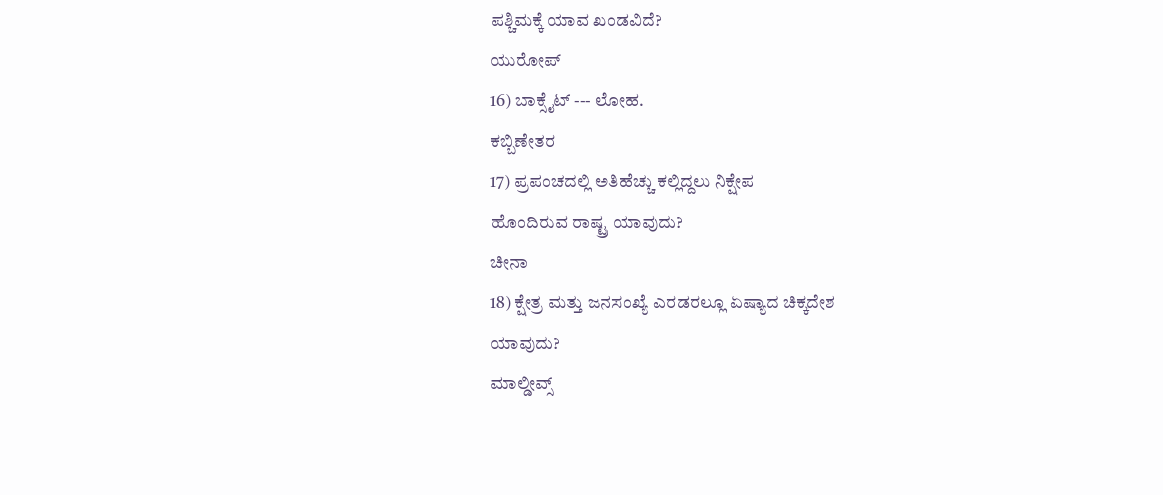ಪಶ್ಚಿಮಕ್ಕೆ ಯಾವ ಖಂಡವಿದೆ?
ಯುರೋಪ್
16) ಬಾಕ್ಸೈಟ್ --- ಲೋಹ.
ಕಬ್ಬಿಣೇತರ
17) ಪ್ರಪಂಚದಲ್ಲಿ ಅತಿಹೆಚ್ಚು ಕಲ್ಲಿದ್ದಲು ನಿಕ್ಷೇಪ
ಹೊಂದಿರುವ ರಾಷ್ಟ್ರ ಯಾವುದು?
ಚೀನಾ
18) ಕ್ಷೇತ್ರ ಮತ್ತು ಜನಸಂಖ್ಯೆ ಎರಡರಲ್ಲೂ ಏಷ್ಯಾದ ಚಿಕ್ಕದೇಶ
ಯಾವುದು?
ಮಾಲ್ಡೀವ್ಸ್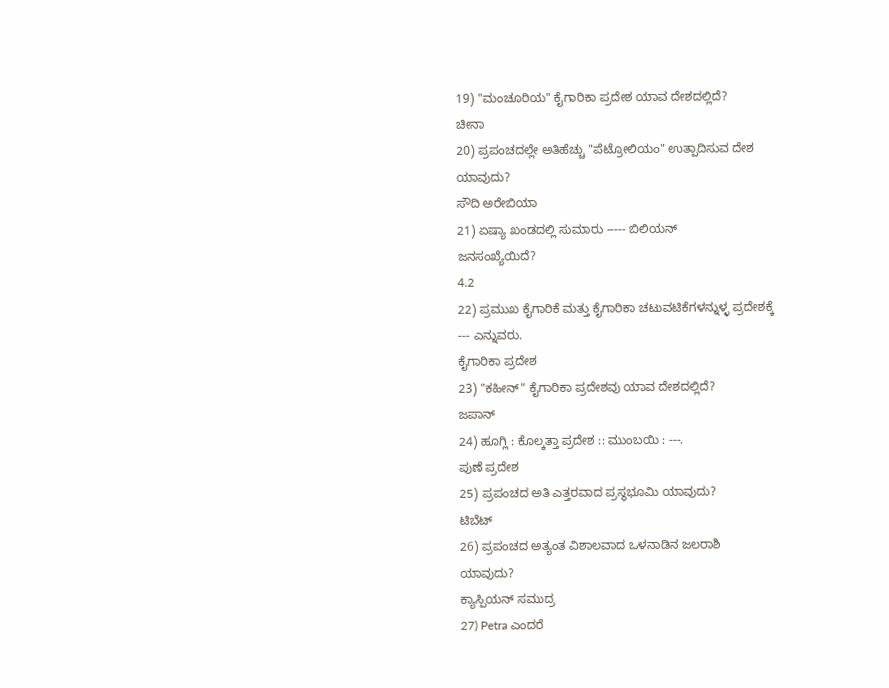19) "ಮಂಚೂರಿಯ" ಕೈಗಾರಿಕಾ ಪ್ರದೇಶ ಯಾವ ದೇಶದಲ್ಲಿದೆ?
ಚೀನಾ
20) ಪ್ರಪಂಚದಲ್ಲೇ ಅತಿಹೆಚ್ಚು "ಪೆಟ್ರೋಲಿಯಂ" ಉತ್ಪಾದಿಸುವ ದೇಶ
ಯಾವುದು?
ಸೌದಿ ಅರೇಬಿಯಾ
21) ಏಷ್ಯಾ ಖಂಡದಲ್ಲಿ ಸುಮಾರು ----- ಬಿಲಿಯನ್
ಜನಸಂಖ್ಯೆಯಿದೆ?
4.2
22) ಪ್ರಮುಖ ಕೈಗಾರಿಕೆ ಮತ್ತು ಕೈಗಾರಿಕಾ ಚಟುವಟಿಕೆಗಳನ್ನುಳ್ಳ ಪ್ರದೇಶಕ್ಕೆ
--- ಎನ್ನುವರು.
ಕೈಗಾರಿಕಾ ಪ್ರದೇಶ
23) "ಕಹೀನ್" ಕೈಗಾರಿಕಾ ಪ್ರದೇಶವು ಯಾವ ದೇಶದಲ್ಲಿದೆ?
ಜಪಾನ್
24) ಹೂಗ್ಲಿ : ಕೊಲ್ಕತ್ತಾ ಪ್ರದೇಶ :: ಮುಂಬಯಿ : ---.
ಪುಣೆ ಪ್ರದೇಶ
25) ಪ್ರಪಂಚದ ಅತಿ ಎತ್ತರವಾದ ಪ್ರಸ್ಥಭೂಮಿ ಯಾವುದು?
ಟಿಬೆಟ್
26) ಪ್ರಪಂಚದ ಅತ್ಯಂತ ವಿಶಾಲವಾದ ಒಳನಾಡಿನ ಜಲರಾಶಿ
ಯಾವುದು?
ಕ್ಯಾಸ್ಪಿಯನ್ ಸಮುದ್ರ
27) Petra ಎಂದರೆ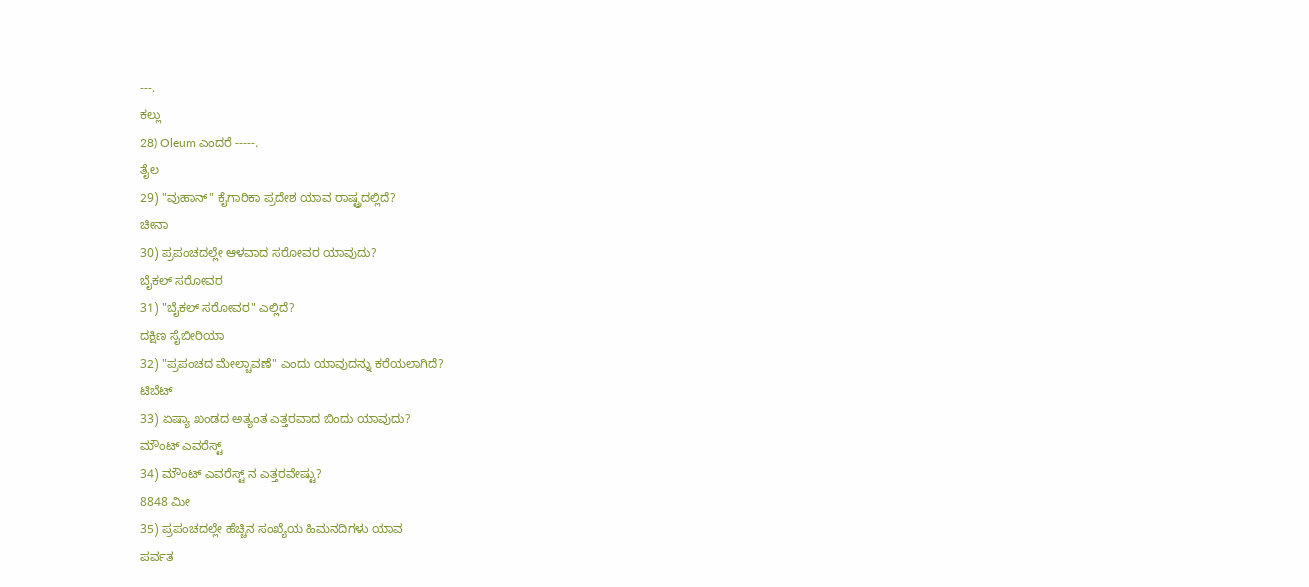---.
ಕಲ್ಲು
28) Oleum ಎಂದರೆ -----.
ತೈಲ
29) "ವುಹಾನ್" ಕೈಗಾರಿಕಾ ಪ್ರದೇಶ ಯಾವ ರಾಷ್ಟ್ರದಲ್ಲಿದೆ?
ಚೀನಾ
30) ಪ್ರಪಂಚದಲ್ಲೇ ಆಳವಾದ ಸರೋವರ ಯಾವುದು?
ಬೈಕಲ್ ಸರೋವರ
31) "ಬೈಕಲ್ ಸರೋವರ" ಎಲ್ಲಿದೆ?
ದಕ್ಷಿಣ ಸೈಬೀರಿಯಾ
32) "ಪ್ರಪಂಚದ ಮೇಲ್ಚಾವಣೆ" ಎಂದು ಯಾವುದನ್ನು ಕರೆಯಲಾಗಿದೆ?
ಟಿಬೆಟ್
33) ಏಷ್ಯಾ ಖಂಡದ ಅತ್ಯಂತ ಎತ್ತರವಾದ ಬಿಂದು ಯಾವುದು?
ಮೌಂಟ್ ಎವರೆಸ್ಟ್
34) ಮೌಂಟ್ ಎವರೆಸ್ಟ್ ನ ಎತ್ತರವೇಷ್ಟು?
8848 ಮೀ
35) ಪ್ರಪಂಚದಲ್ಲೇ ಹೆಚ್ಚಿನ ಸಂಖ್ಯೆಯ ಹಿಮನದಿಗಳು ಯಾವ
ಪರ್ವತ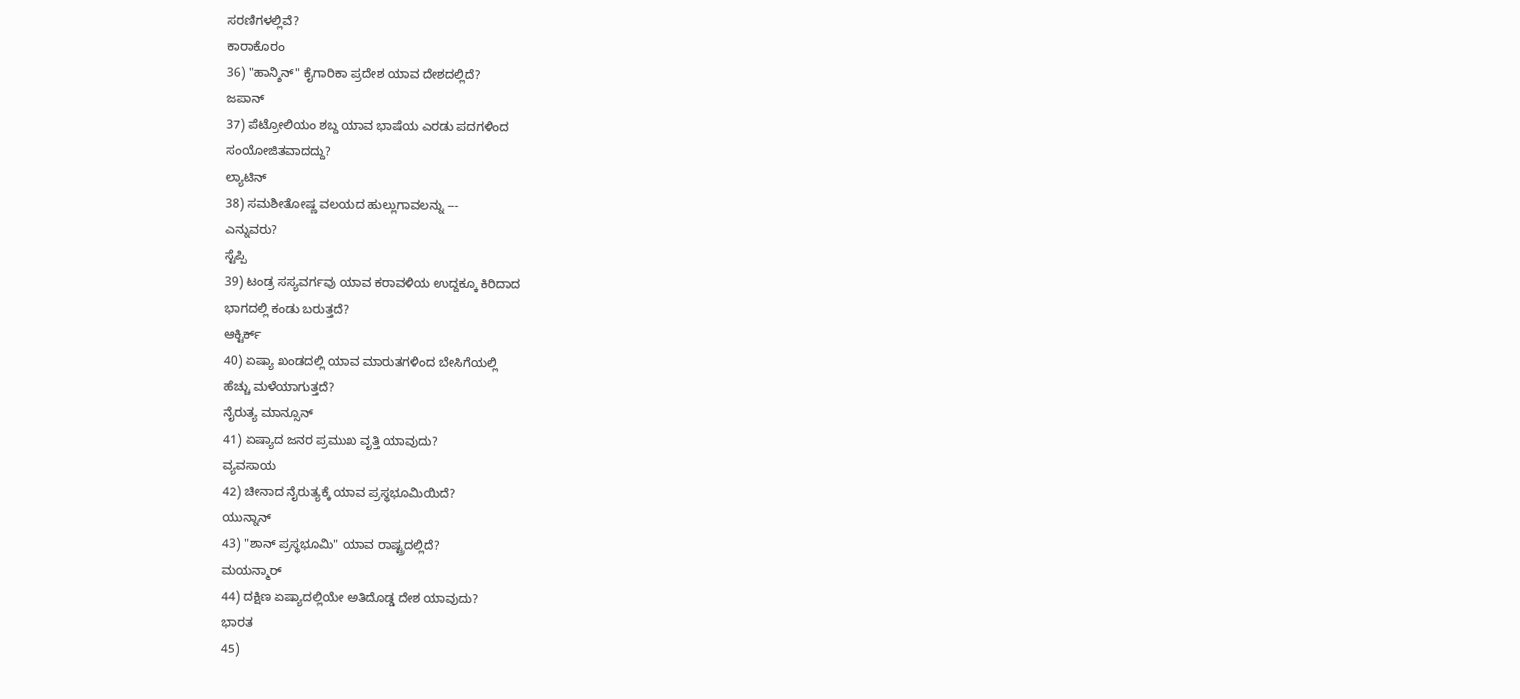ಸರಣಿಗಳಲ್ಲಿವೆ?
ಕಾರಾಕೊರಂ
36) "ಹಾನ್ಶಿನ್" ಕೈಗಾರಿಕಾ ಪ್ರದೇಶ ಯಾವ ದೇಶದಲ್ಲಿದೆ?
ಜಪಾನ್
37) ಪೆಟ್ರೋಲಿಯಂ ಶಬ್ದ ಯಾವ ಭಾಷೆಯ ಎರಡು ಪದಗಳಿಂದ
ಸಂಯೋಜಿತವಾದದ್ದು?
ಲ್ಯಾಟಿನ್
38) ಸಮಶೀತೋಷ್ಣ ವಲಯದ ಹುಲ್ಲುಗಾವಲನ್ನು ---
ಎನ್ನುವರು?
ಸ್ಟೆಪ್ಪಿ
39) ಟಂಡ್ರ ಸಸ್ಯವರ್ಗವು ಯಾವ ಕರಾವಳಿಯ ಉದ್ದಕ್ಕೂ ಕಿರಿದಾದ
ಭಾಗದಲ್ಲಿ ಕಂಡು ಬರುತ್ತದೆ?
ಆಕ್ಟಿರ್ಕ್
40) ಏಷ್ಯಾ ಖಂಡದಲ್ಲಿ ಯಾವ ಮಾರುತಗಳಿಂದ ಬೇಸಿಗೆಯಲ್ಲಿ
ಹೆಚ್ಚು ಮಳೆಯಾಗುತ್ತದೆ?
ನೈರುತ್ಯ ಮಾನ್ಸೂನ್
41) ಏಷ್ಯಾದ ಜನರ ಪ್ರಮುಖ ವೃತ್ತಿ ಯಾವುದು?
ವ್ಯವಸಾಯ
42) ಚೀನಾದ ನೈರುತ್ಯಕ್ಕೆ ಯಾವ ಪ್ರಸ್ಥಭೂಮಿಯಿದೆ?
ಯುನ್ನಾನ್
43) "ಶಾನ್ ಪ್ರಸ್ಥಭೂಮಿ" ಯಾವ ರಾಷ್ಟ್ರದಲ್ಲಿದೆ?
ಮಯನ್ಮಾರ್
44) ದಕ್ಷಿಣ ಏಷ್ಯಾದಲ್ಲಿಯೇ ಅತಿದೊಡ್ಡ ದೇಶ ಯಾವುದು?
ಭಾರತ
45)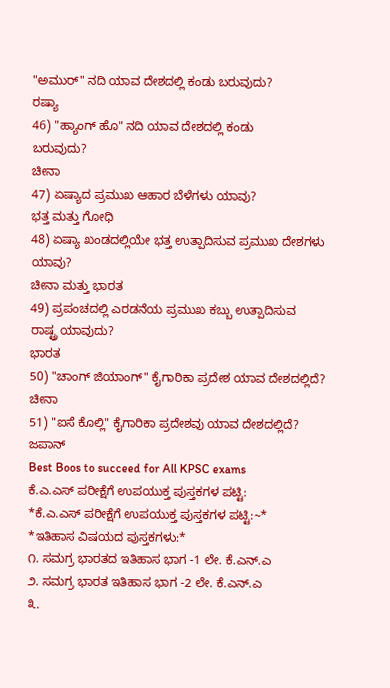"ಅಮುರ್" ನದಿ ಯಾವ ದೇಶದಲ್ಲಿ ಕಂಡು ಬರುವುದು?
ರಷ್ಯಾ
46) "ಹ್ಯಾಂಗ್ ಹೊ" ನದಿ ಯಾವ ದೇಶದಲ್ಲಿ ಕಂಡು
ಬರುವುದು?
ಚೀನಾ
47) ಏಷ್ಯಾದ ಪ್ರಮುಖ ಆಹಾರ ಬೆಳೆಗಳು ಯಾವು?
ಭತ್ತ ಮತ್ತು ಗೋಧಿ
48) ಏಷ್ಯಾ ಖಂಡದಲ್ಲಿಯೇ ಭತ್ತ ಉತ್ಪಾದಿಸುವ ಪ್ರಮುಖ ದೇಶಗಳು
ಯಾವು?
ಚೀನಾ ಮತ್ತು ಭಾರತ
49) ಪ್ರಪಂಚದಲ್ಲಿ ಎರಡನೆಯ ಪ್ರಮುಖ ಕಬ್ಬು ಉತ್ಪಾದಿಸುವ
ರಾಷ್ಟ್ರ ಯಾವುದು?
ಭಾರತ
50) "ಚಾಂಗ್ ಜಿಯಾಂಗ್" ಕೈಗಾರಿಕಾ ಪ್ರದೇಶ ಯಾವ ದೇಶದಲ್ಲಿದೆ?
ಚೀನಾ
51) "ಐಸೆ ಕೊಲ್ಲಿ" ಕೈಗಾರಿಕಾ ಪ್ರದೇಶವು ಯಾವ ದೇಶದಲ್ಲಿದೆ?
ಜಪಾನ್
Best Boos to succeed for All KPSC exams
ಕೆ.ಎ.ಎಸ್ ಪರೀಕ್ಷೆಗೆ ಉಪಯುಕ್ತ ಪುಸ್ತಕಗಳ ಪಟ್ಟಿ:
*ಕೆ.ಎ.ಎಸ್ ಪರೀಕ್ಷೆಗೆ ಉಪಯುಕ್ತ ಪುಸ್ತಕಗಳ ಪಟ್ಟಿ:~*
*ಇತಿಹಾಸ ವಿಷಯದ ಪುಸ್ತಕಗಳು:*
೧. ಸಮಗ್ರ ಭಾರತದ ಇತಿಹಾಸ ಭಾಗ -1 ಲೇ. ಕೆ.ಎನ್.ಎ
೨. ಸಮಗ್ರ ಭಾರತ ಇತಿಹಾಸ ಭಾಗ -2 ಲೇ. ಕೆ.ಎನ್.ಎ
೩.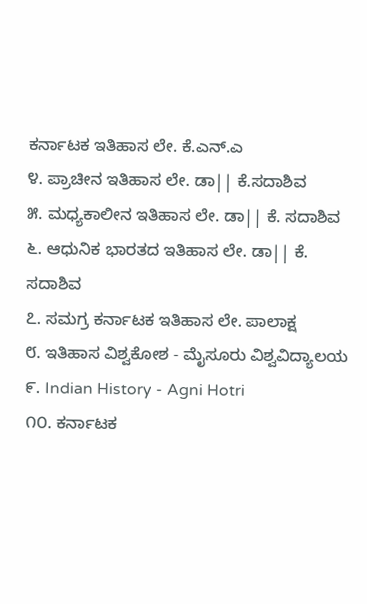ಕರ್ನಾಟಕ ಇತಿಹಾಸ ಲೇ. ಕೆ.ಎನ್.ಎ
೪. ಪ್ರಾಚೀನ ಇತಿಹಾಸ ಲೇ. ಡಾ|| ಕೆ.ಸದಾಶಿವ
೫. ಮಧ್ಯಕಾಲೀನ ಇತಿಹಾಸ ಲೇ. ಡಾ|| ಕೆ. ಸದಾಶಿವ
೬. ಆಧುನಿಕ ಭಾರತದ ಇತಿಹಾಸ ಲೇ. ಡಾ|| ಕೆ. ಸದಾಶಿವ
೭. ಸಮಗ್ರ ಕರ್ನಾಟಕ ಇತಿಹಾಸ ಲೇ. ಪಾಲಾಕ್ಷ
೮. ಇತಿಹಾಸ ವಿಶ್ವಕೋಶ - ಮೈಸೂರು ವಿಶ್ವವಿದ್ಯಾಲಯ
೯. Indian History - Agni Hotri
೧೦. ಕರ್ನಾಟಕ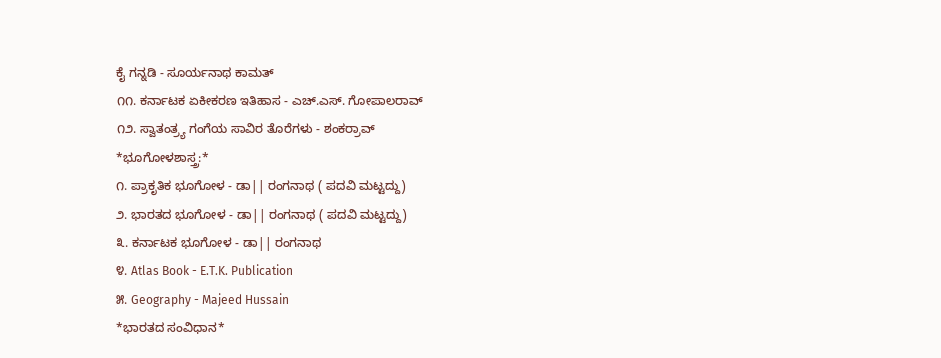ಕೈ ಗನ್ನಡಿ - ಸೂರ್ಯನಾಥ ಕಾಮತ್
೧೧. ಕರ್ನಾಟಕ ಏಕೀಕರಣ ಇತಿಹಾಸ - ಎಚ್.ಎಸ್. ಗೋಪಾಲರಾವ್
೧೨. ಸ್ವಾತಂತ್ರ್ಯ ಗಂಗೆಯ ಸಾವಿರ ತೊರೆಗಳು - ಶಂಕರ್ರಾವ್
*ಭೂಗೋಳಶಾಸ್ತ್ರ:*
೧. ಪ್ರಾಕೃತಿಕ ಭೂಗೋಳ - ಡಾ|| ರಂಗನಾಥ ( ಪದವಿ ಮಟ್ಟದ್ದು)
೨. ಭಾರತದ ಭೂಗೋಳ - ಡಾ|| ರಂಗನಾಥ ( ಪದವಿ ಮಟ್ಟದ್ದು)
೩. ಕರ್ನಾಟಕ ಭೂಗೋಳ - ಡಾ|| ರಂಗನಾಥ
೪. Atlas Book - E.T.K. Publication
೫. Geography - Majeed Hussain
*ಭಾರತದ ಸಂವಿಧಾನ*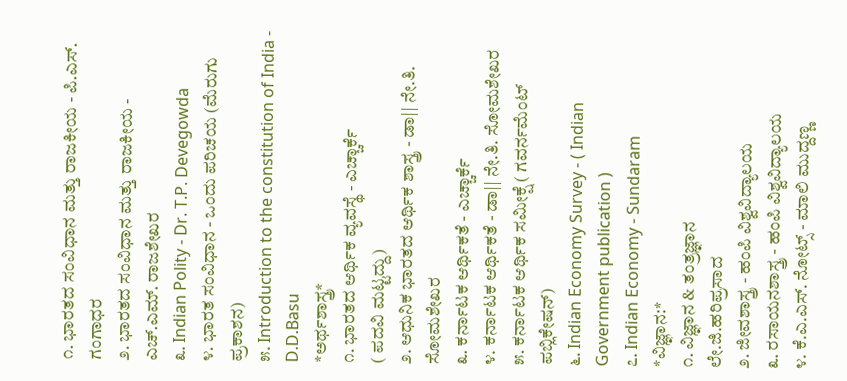೧. ಭಾರತದ ಸಂವಿಧಾನ ಮತ್ತು ರಾಜಕೀಯ - ಪಿ.ಎಸ್. ಗಂಗಾಧರ
೨. ಭಾರತದ ಸಂವಿಧಾನ ಮತ್ತು ರಾಜಕೀಯ - ಎಚ್.ಎಮ್. ರಾಜಶೇಖರ
೩. Indian Polity - Dr. T.P. Devegowda
೪. ಭಾರತ ಸಂವಿಧಾನ - ಒಂದು ಪರಿಚಯ (ಮೆರುಗು ಪ್ರಕಾಶನ)
೫. Introduction to the constitution of India - D.D.Basu
*ಅರ್ಥಶಾಸ್ತ್ರ*
೧. ಭಾರತದ ಆರ್ಥಿಕ ವ್ಯವಸ್ಥೆ - ಎಚ್ಚಾರ್ಕೆ
( ಪದವಿ ಮಟ್ಟದ್ದು)
೨. ಆಧುನಿಕ ಭಾರತದ ಆರ್ಥಿಕ ಶಾಸ್ತ್ರ - ಡಾ|| ನೇ.ತಿ. ಸೋಮಶೇಖರ
೩. ಕರ್ನಾಟಕ ಆರ್ಥಿಕತೆ - ಎಚ್ಚಾರ್ಕೆ
೪. ಕರ್ನಾಟಕ ಆರ್ಥಿಕತೆ - ಡಾ|| ನೇ.ತಿ. ಸೋಮಶೇಖರ
೫. ಕರ್ನಾಟಕ ಆರ್ಥಿಕ ಸಮೀಕ್ಷೆ ( ಗವರ್ನಮೆಂಟ್ ಪಬ್ಲಿಕೇಷನ್)
೬. Indian Economy Survey - ( Indian Government publication )
೭. Indian Economy - Sundaram
*ವಿಜ್ಞಾನ:*
೧. ವಿಜ್ಞಾನ & ತಂತ್ರಜ್ಞಾನ
ಲೇ.ಜಿ.ಹರಿಪ್ರಸಾದ
೨. ಜೀವಶಾಸ್ತ್ರ - ಹಂಪಿ ವಿಶ್ವವಿದ್ಯಾಲಯ
೩. ರಸಾಯನಶಾಸ್ತ್ರ - ಹಂಪಿ ವಿಶ್ವವಿದ್ಯಾಲಯ
೪. ಕೆ.ಎ.ಎಸ್. ನೋಟ್ಸ್ - ಮಾಲಿ ಮುದ್ದಣ್ಣ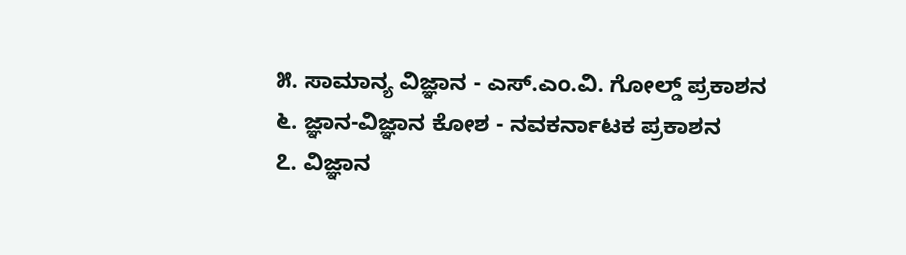೫. ಸಾಮಾನ್ಯ ವಿಜ್ಞಾನ - ಎಸ್.ಎಂ.ವಿ. ಗೋಲ್ಡ್ ಪ್ರಕಾಶನ
೬. ಜ್ಞಾನ-ವಿಜ್ಞಾನ ಕೋಶ - ನವಕರ್ನಾಟಕ ಪ್ರಕಾಶನ
೭. ವಿಜ್ಞಾನ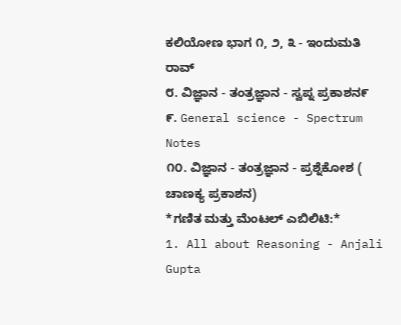ಕಲಿಯೋಣ ಭಾಗ ೧, ೨, ೩ - ಇಂದುಮತಿ ರಾವ್
೮. ವಿಜ್ಞಾನ - ತಂತ್ರಜ್ಞಾನ - ಸ್ವಪ್ನ ಪ್ರಕಾಶನ೯
೯. General science - Spectrum Notes
೧೦. ವಿಜ್ಞಾನ - ತಂತ್ರಜ್ಞಾನ - ಪ್ರಶ್ನೆಕೋಶ ( ಚಾಣಕ್ಯ ಪ್ರಕಾಶನ)
*ಗಣಿತ ಮತ್ತು ಮೆಂಟಲ್ ಎಬಿಲಿಟಿ:*
1. All about Reasoning - Anjali Gupta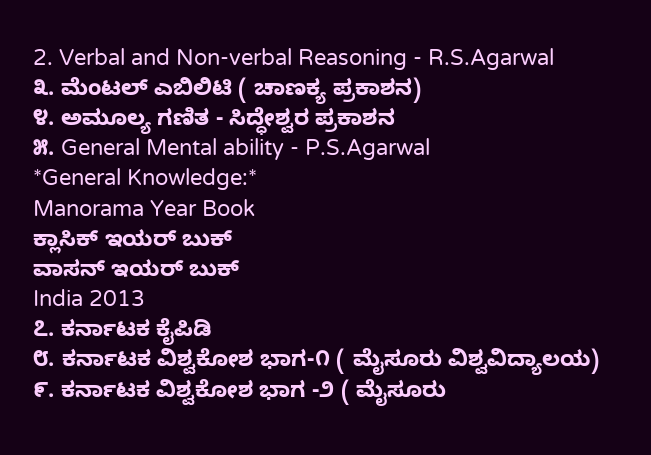2. Verbal and Non-verbal Reasoning - R.S.Agarwal
೩. ಮೆಂಟಲ್ ಎಬಿಲಿಟಿ ( ಚಾಣಕ್ಯ ಪ್ರಕಾಶನ)
೪. ಅಮೂಲ್ಯ ಗಣಿತ - ಸಿದ್ಧೇಶ್ವರ ಪ್ರಕಾಶನ
೫. General Mental ability - P.S.Agarwal
*General Knowledge:*
Manorama Year Book
ಕ್ಲಾಸಿಕ್ ಇಯರ್ ಬುಕ್
ವಾಸನ್ ಇಯರ್ ಬುಕ್
India 2013
೭. ಕರ್ನಾಟಕ ಕೈಪಿಡಿ
೮. ಕರ್ನಾಟಕ ವಿಶ್ವಕೋಶ ಭಾಗ-೧ ( ಮೈಸೂರು ವಿಶ್ವವಿದ್ಯಾಲಯ)
೯. ಕರ್ನಾಟಕ ವಿಶ್ವಕೋಶ ಭಾಗ -೨ ( ಮೈಸೂರು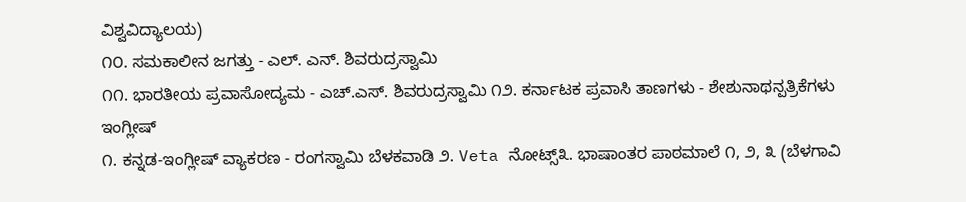ವಿಶ್ವವಿದ್ಯಾಲಯ)
೧೦. ಸಮಕಾಲೀನ ಜಗತ್ತು - ಎಲ್. ಎನ್. ಶಿವರುದ್ರಸ್ವಾಮಿ
೧೧. ಭಾರತೀಯ ಪ್ರವಾಸೋದ್ಯಮ - ಎಚ್.ಎಸ್. ಶಿವರುದ್ರಸ್ವಾಮಿ ೧೨. ಕರ್ನಾಟಕ ಪ್ರವಾಸಿ ತಾಣಗಳು - ಶೇಶುನಾಥನ್ಪತ್ರಿಕೆಗಳು
ಇಂಗ್ಲೀಷ್
೧. ಕನ್ನಡ-ಇಂಗ್ಲೀಷ್ ವ್ಯಾಕರಣ - ರಂಗಸ್ವಾಮಿ ಬೆಳಕವಾಡಿ ೨. Veta ನೋಟ್ಸ್೩. ಭಾಷಾಂತರ ಪಾಠಮಾಲೆ ೧, ೨, ೩ (ಬೆಳಗಾವಿ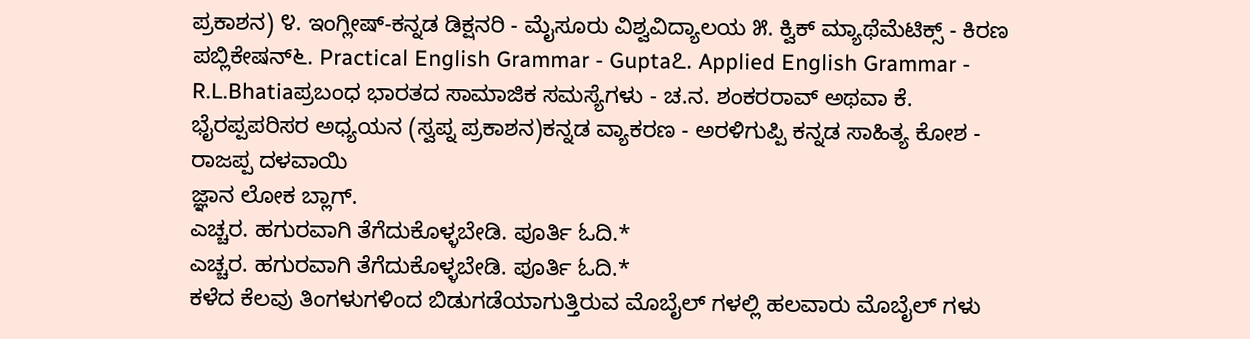ಪ್ರಕಾಶನ) ೪. ಇಂಗ್ಲೀಷ್-ಕನ್ನಡ ಡಿಕ್ಷನರಿ - ಮೈಸೂರು ವಿಶ್ವವಿದ್ಯಾಲಯ ೫. ಕ್ವಿಕ್ ಮ್ಯಾಥೆಮೆಟಿಕ್ಸ್ - ಕಿರಣ ಪಬ್ಲಿಕೇಷನ್೬. Practical English Grammar - Gupta೭. Applied English Grammar - R.L.Bhatiaಪ್ರಬಂಧ ಭಾರತದ ಸಾಮಾಜಿಕ ಸಮಸ್ಯೆಗಳು - ಚ.ನ. ಶಂಕರರಾವ್ ಅಥವಾ ಕೆ. ಭೈರಪ್ಪಪರಿಸರ ಅಧ್ಯಯನ (ಸ್ವಪ್ನ ಪ್ರಕಾಶನ)ಕನ್ನಡ ವ್ಯಾಕರಣ - ಅರಳಿಗುಪ್ಪಿ ಕನ್ನಡ ಸಾಹಿತ್ಯ ಕೋಶ - ರಾಜಪ್ಪ ದಳವಾಯಿ
ಜ್ಞಾನ ಲೋಕ ಬ್ಲಾಗ್.
ಎಚ್ಚರ. ಹಗುರವಾಗಿ ತೆಗೆದುಕೊಳ್ಳಬೇಡಿ. ಪೂರ್ತಿ ಓದಿ.*
ಎಚ್ಚರ. ಹಗುರವಾಗಿ ತೆಗೆದುಕೊಳ್ಳಬೇಡಿ. ಪೂರ್ತಿ ಓದಿ.*
ಕಳೆದ ಕೆಲವು ತಿಂಗಳುಗಳಿಂದ ಬಿಡುಗಡೆಯಾಗುತ್ತಿರುವ ಮೊಬೈಲ್ ಗಳಲ್ಲಿ ಹಲವಾರು ಮೊಬೈಲ್ ಗಳು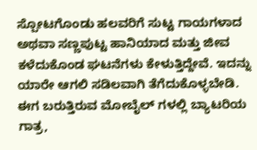ಸ್ಪೋಟಗೊಂಡು ಹಲವರಿಗೆ ಸುಟ್ಟ ಗಾಯಗಳಾದ ಅಥವಾ ಸಣ್ಣಪುಟ್ಟ ಹಾನಿಯಾದ ಮತ್ತು ಜೀವ ಕಳೆದುಕೊಂಡ ಘಟನೆಗಳು ಕೇಳುತ್ತಿದ್ದೇವೆ. ಇದನ್ನು ಯಾರೇ ಆಗಲಿ ಸಡಿಲವಾಗಿ ತೆಗೆದುಕೊಳ್ಳಬೇಡಿ.
ಈಗ ಬರುತ್ತಿರುವ ಮೋಬೈಲ್ ಗಳಲ್ಲಿ ಬ್ಯಾಟರಿಯ ಗಾತ್ರ,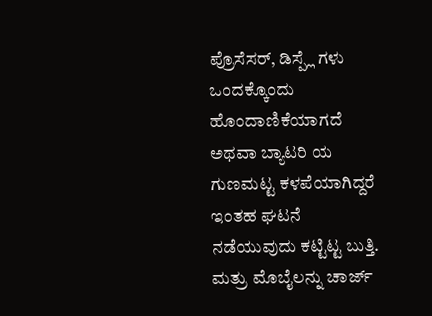ಪ್ರೊಸೆಸರ್, ಡಿಸ್ಪ್ಲೆ ಗಳು ಒಂದಕ್ಕೊಂದು ಹೊಂದಾಣಿಕೆಯಾಗದೆ ಅಥವಾ ಬ್ಯಾಟರಿ ಯ ಗುಣಮಟ್ಟ ಕಳಪೆಯಾಗಿದ್ದರೆ ಇಂತಹ ಘಟನೆ ನಡೆಯುವುದು ಕಟ್ಟಿಟ್ಟ ಬುತ್ತಿ. ಮತ್ರು ಮೊಬೈಲನ್ನು ಚಾರ್ಜ್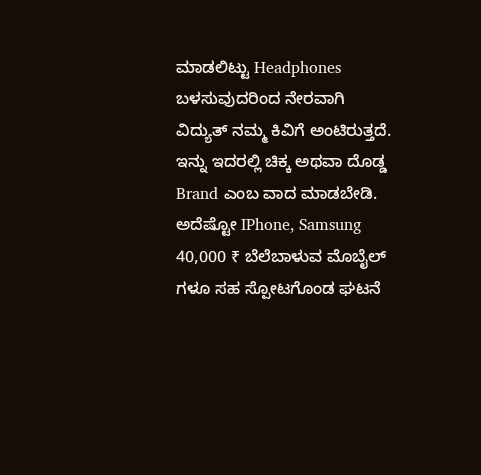ಮಾಡಲಿಟ್ಟು Headphones ಬಳಸುವುದರಿಂದ ನೇರವಾಗಿ ವಿದ್ಯುತ್ ನಮ್ಮ ಕಿವಿಗೆ ಅಂಟಿರುತ್ತದೆ. ಇನ್ನು ಇದರಲ್ಲಿ ಚಿಕ್ಕ ಅಥವಾ ದೊಡ್ಡ Brand ಎಂಬ ವಾದ ಮಾಡಬೇಡಿ. ಅದೆಷ್ಟೋ IPhone, Samsung 40,000 ₹ ಬೆಲೆಬಾಳುವ ಮೊಬೈಲ್ ಗಳೂ ಸಹ ಸ್ಪೋಟಗೊಂಡ ಘಟನೆ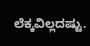ಲೆಕ್ಕವಿಲ್ಲದಷ್ಟು.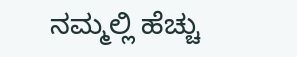ನಮ್ಮಲ್ಲಿ ಹೆಚ್ಚು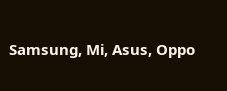Samsung, Mi, Asus, Oppo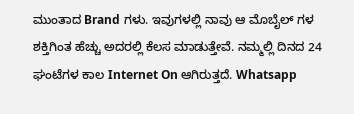ಮುಂತಾದ Brand ಗಳು. ಇವುಗಳಲ್ಲಿ ನಾವು ಆ ಮೊಬೈಲ್ ಗಳ ಶಕ್ತಿಗಿಂತ ಹೆಚ್ಚು ಅದರಲ್ಲಿ ಕೆಲಸ ಮಾಡುತ್ತೇವೆ. ನಮ್ಮಲ್ಲಿ ದಿನದ 24 ಘಂಟೆಗಳ ಕಾಲ Internet On ಆಗಿರುತ್ತದೆ. Whatsapp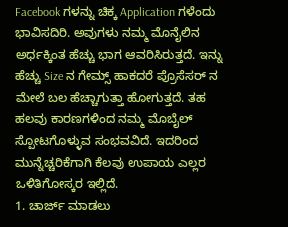Facebook ಗಳನ್ನು ಚಿಕ್ಕ Application ಗಳೆಂದು ಭಾವಿಸದಿರಿ. ಅವುಗಳು ನಮ್ಮ ಮೊನೈಲಿನ ಅರ್ಧಕ್ಕಿಂತ ಹೆಚ್ಚು ಭಾಗ ಆವರಿಸಿರುತ್ತದೆ. ಇನ್ನು ಹೆಚ್ಚು Size ನ ಗೇಮ್ಸ್ ಹಾಕದರೆ ಪ್ರೊಸೆಸರ್ ನ ಮೇಲೆ ಬಲ ಹೆಚ್ಚಾಗುತ್ತಾ ಹೋಗುತ್ತದೆ. ತಹ ಹಲವು ಕಾರಣಗಳಿಂದ ನಮ್ಮ ಮೊಬೈಲ್ ಸ್ಪೋಟಗೊಳ್ಳುವ ಸಂಭವವಿದೆ. ಇದರಿಂದ ಮುನ್ನೆಚ್ಚರಿಕೆಗಾಗಿ ಕೆಲವು ಉಪಾಯ ಎಲ್ಲರ ಒಳಿತಿಗೋಸ್ಕರ ಇಲ್ಲಿದೆ.
1. ಚಾರ್ಜ್ ಮಾಡಲು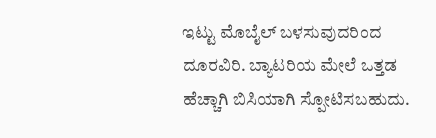ಇಟ್ಟು ಮೊಬೈಲ್ ಬಳಸುವುದರಿಂದ ದೂರವಿರಿ. ಬ್ಯಾಟರಿಯ ಮೇಲೆ ಒತ್ತಡ ಹೆಚ್ಚಾಗಿ ಬಿಸಿಯಾಗಿ ಸ್ಪೋಟಿಸಬಹುದು.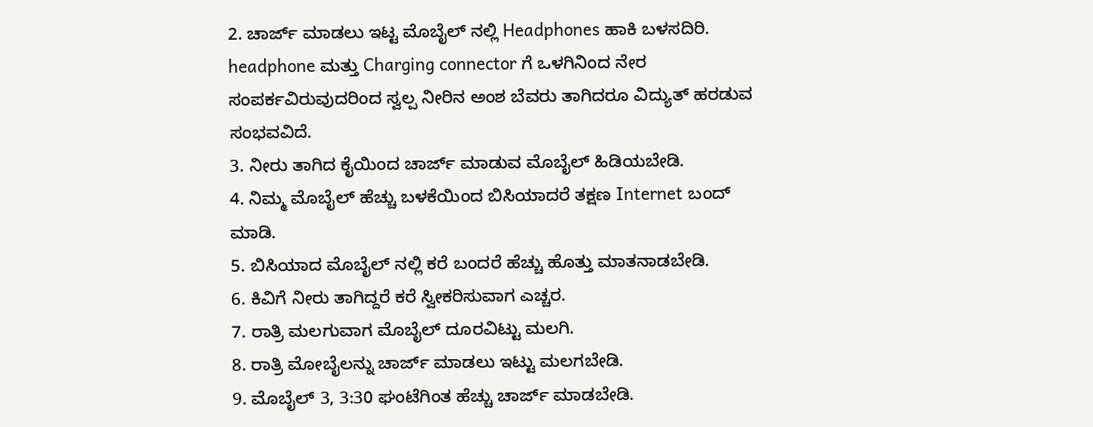2. ಚಾರ್ಜ್ ಮಾಡಲು ಇಟ್ಟ ಮೊಬೈಲ್ ನಲ್ಲಿ Headphones ಹಾಕಿ ಬಳಸದಿರಿ. headphone ಮತ್ತು Charging connector ಗೆ ಒಳಗಿನಿಂದ ನೇರ ಸಂಪರ್ಕವಿರುವುದರಿಂದ ಸ್ವಲ್ಪ ನೀರಿನ ಅಂಶ ಬೆವರು ತಾಗಿದರೂ ವಿದ್ಯುತ್ ಹರಡುವ ಸಂಭವವಿದೆ.
3. ನೀರು ತಾಗಿದ ಕೈಯಿಂದ ಚಾರ್ಜ್ ಮಾಡುವ ಮೊಬೈಲ್ ಹಿಡಿಯಬೇಡಿ.
4. ನಿಮ್ಮ ಮೊಬೈಲ್ ಹೆಚ್ಚು ಬಳಕೆಯಿಂದ ಬಿಸಿಯಾದರೆ ತಕ್ಷಣ Internet ಬಂದ್ ಮಾಡಿ.
5. ಬಿಸಿಯಾದ ಮೊಬೈಲ್ ನಲ್ಲಿ ಕರೆ ಬಂದರೆ ಹೆಚ್ಚು ಹೊತ್ತು ಮಾತನಾಡಬೇಡಿ.
6. ಕಿವಿಗೆ ನೀರು ತಾಗಿದ್ದರೆ ಕರೆ ಸ್ವೀಕರಿಸುವಾಗ ಎಚ್ಚರ.
7. ರಾತ್ರಿ ಮಲಗುವಾಗ ಮೊಬೈಲ್ ದೂರವಿಟ್ಟು ಮಲಗಿ.
8. ರಾತ್ರಿ ಮೋಬೈಲನ್ನು ಚಾರ್ಜ್ ಮಾಡಲು ಇಟ್ಟು ಮಲಗಬೇಡಿ.
9. ಮೊಬೈಲ್ 3, 3:30 ಘಂಟೆಗಿಂತ ಹೆಚ್ಚು ಚಾರ್ಜ್ ಮಾಡಬೇಡಿ.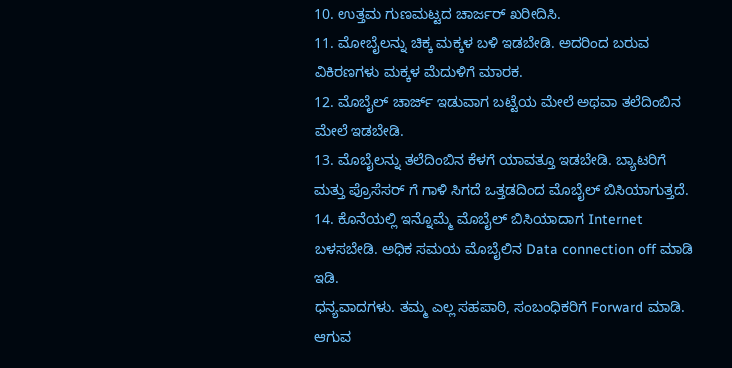10. ಉತ್ತಮ ಗುಣಮಟ್ಟದ ಚಾರ್ಜರ್ ಖರೀದಿಸಿ.
11. ಮೋಬೈಲನ್ನು ಚಿಕ್ಕ ಮಕ್ಕಳ ಬಳಿ ಇಡಬೇಡಿ. ಅದರಿಂದ ಬರುವ ವಿಕಿರಣಗಳು ಮಕ್ಕಳ ಮೆದುಳಿಗೆ ಮಾರಕ.
12. ಮೊಬೈಲ್ ಚಾರ್ಜ್ ಇಡುವಾಗ ಬಟ್ಟೆಯ ಮೇಲೆ ಅಥವಾ ತಲೆದಿಂಬಿನ ಮೇಲೆ ಇಡಬೇಡಿ.
13. ಮೊಬೈಲನ್ನು ತಲೆದಿಂಬಿನ ಕೆಳಗೆ ಯಾವತ್ತೂ ಇಡಬೇಡಿ. ಬ್ಯಾಟರಿಗೆ ಮತ್ತು ಪ್ರೊಸೆಸರ್ ಗೆ ಗಾಳಿ ಸಿಗದೆ ಒತ್ತಡದಿಂದ ಮೊಬೈಲ್ ಬಿಸಿಯಾಗುತ್ತದೆ.
14. ಕೊನೆಯಲ್ಲಿ ಇನ್ನೊಮ್ಮೆ ಮೊಬೈಲ್ ಬಿಸಿಯಾದಾಗ Internet ಬಳಸಬೇಡಿ. ಅಧಿಕ ಸಮಯ ಮೊಬೈಲಿನ Data connection off ಮಾಡಿ ಇಡಿ.
ಧನ್ಯವಾದಗಳು. ತಮ್ಮ ಎಲ್ಲ ಸಹಪಾಠಿ, ಸಂಬಂಧಿಕರಿಗೆ Forward ಮಾಡಿ. ಆಗುವ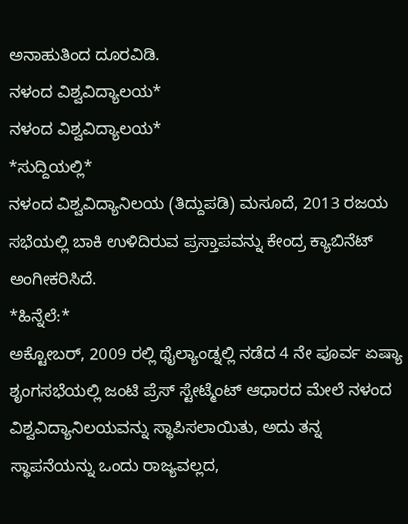ಅನಾಹುತಿಂದ ದೂರವಿಡಿ.
ನಳಂದ ವಿಶ್ವವಿದ್ಯಾಲಯ*
ನಳಂದ ವಿಶ್ವವಿದ್ಯಾಲಯ*
*ಸುದ್ದಿಯಲ್ಲಿ*
ನಳಂದ ವಿಶ್ವವಿದ್ಯಾನಿಲಯ (ತಿದ್ದುಪಡಿ) ಮಸೂದೆ, 2013 ರಜಯ ಸಭೆಯಲ್ಲಿ ಬಾಕಿ ಉಳಿದಿರುವ ಪ್ರಸ್ತಾಪವನ್ನು ಕೇಂದ್ರ ಕ್ಯಾಬಿನೆಟ್ ಅಂಗೀಕರಿಸಿದೆ.
*ಹಿನ್ನೆಲೆ:*
ಅಕ್ಟೋಬರ್, 2009 ರಲ್ಲಿ ಥೈಲ್ಯಾಂಡ್ನಲ್ಲಿ ನಡೆದ 4 ನೇ ಪೂರ್ವ ಏಷ್ಯಾ ಶೃಂಗಸಭೆಯಲ್ಲಿ ಜಂಟಿ ಪ್ರೆಸ್ ಸ್ಟೇಟ್ಮೆಂಟ್ ಆಧಾರದ ಮೇಲೆ ನಳಂದ ವಿಶ್ವವಿದ್ಯಾನಿಲಯವನ್ನು ಸ್ಥಾಪಿಸಲಾಯಿತು, ಅದು ತನ್ನ ಸ್ಥಾಪನೆಯನ್ನು ಒಂದು ರಾಜ್ಯವಲ್ಲದ,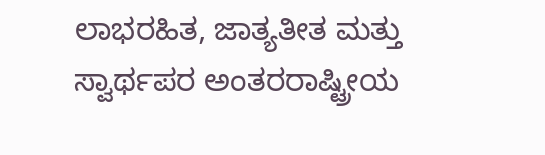ಲಾಭರಹಿತ, ಜಾತ್ಯತೀತ ಮತ್ತು ಸ್ವಾರ್ಥಪರ ಅಂತರರಾಷ್ಟ್ರೀಯ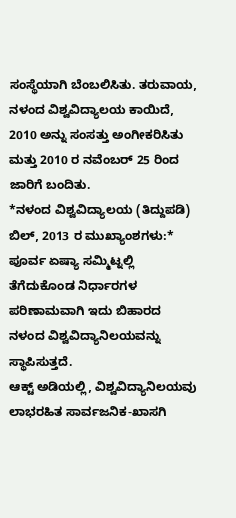ಸಂಸ್ಥೆಯಾಗಿ ಬೆಂಬಲಿಸಿತು. ತರುವಾಯ, ನಳಂದ ವಿಶ್ವವಿದ್ಯಾಲಯ ಕಾಯಿದೆ, 2010 ಅನ್ನು ಸಂಸತ್ತು ಅಂಗೀಕರಿಸಿತು ಮತ್ತು 2010 ರ ನವೆಂಬರ್ 25 ರಿಂದ ಜಾರಿಗೆ ಬಂದಿತು.
*ನಳಂದ ವಿಶ್ವವಿದ್ಯಾಲಯ (ತಿದ್ದುಪಡಿ) ಬಿಲ್, 2013 ರ ಮುಖ್ಯಾಂಶಗಳು:*
ಪೂರ್ವ ಏಷ್ಯಾ ಸಮ್ಮಿಟ್ನಲ್ಲಿ ತೆಗೆದುಕೊಂಡ ನಿರ್ಧಾರಗಳ ಪರಿಣಾಮವಾಗಿ ಇದು ಬಿಹಾರದ ನಳಂದ ವಿಶ್ವವಿದ್ಯಾನಿಲಯವನ್ನು ಸ್ಥಾಪಿಸುತ್ತದೆ.
ಆಕ್ಟ್ ಅಡಿಯಲ್ಲಿ, ವಿಶ್ವವಿದ್ಯಾನಿಲಯವು ಲಾಭರಹಿತ ಸಾರ್ವಜನಿಕ-ಖಾಸಗಿ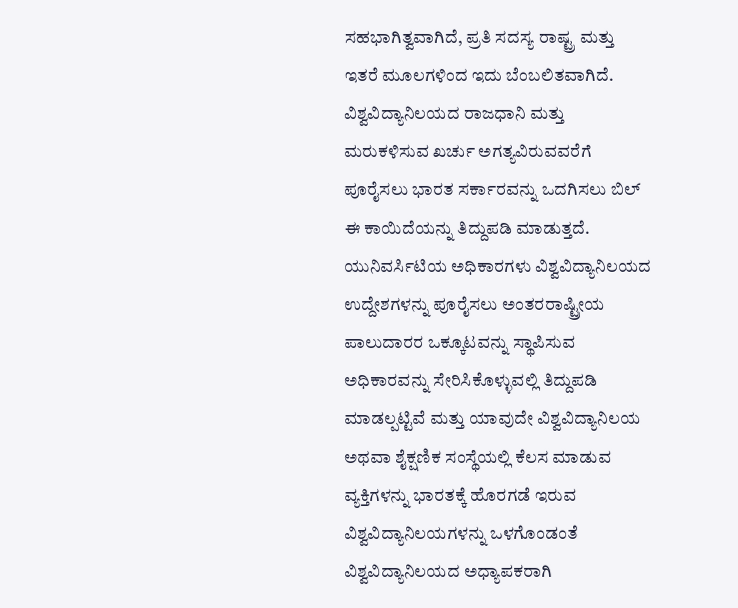ಸಹಭಾಗಿತ್ವವಾಗಿದೆ, ಪ್ರತಿ ಸದಸ್ಯ ರಾಷ್ಟ್ರ ಮತ್ತು ಇತರೆ ಮೂಲಗಳಿಂದ ಇದು ಬೆಂಬಲಿತವಾಗಿದೆ.
ವಿಶ್ವವಿದ್ಯಾನಿಲಯದ ರಾಜಧಾನಿ ಮತ್ತು ಮರುಕಳಿಸುವ ಖರ್ಚು ಅಗತ್ಯವಿರುವವರೆಗೆ ಪೂರೈಸಲು ಭಾರತ ಸರ್ಕಾರವನ್ನು ಒದಗಿಸಲು ಬಿಲ್ ಈ ಕಾಯಿದೆಯನ್ನು ತಿದ್ದುಪಡಿ ಮಾಡುತ್ತದೆ.
ಯುನಿವರ್ಸಿಟಿಯ ಅಧಿಕಾರಗಳು ವಿಶ್ವವಿದ್ಯಾನಿಲಯದ ಉದ್ದೇಶಗಳನ್ನು ಪೂರೈಸಲು ಅಂತರರಾಷ್ಟ್ರೀಯ ಪಾಲುದಾರರ ಒಕ್ಕೂಟವನ್ನು ಸ್ಥಾಪಿಸುವ ಅಧಿಕಾರವನ್ನು ಸೇರಿಸಿಕೊಳ್ಳುವಲ್ಲಿ ತಿದ್ದುಪಡಿ ಮಾಡಲ್ಪಟ್ಟಿವೆ ಮತ್ತು ಯಾವುದೇ ವಿಶ್ವವಿದ್ಯಾನಿಲಯ ಅಥವಾ ಶೈಕ್ಷಣಿಕ ಸಂಸ್ಥೆಯಲ್ಲಿ ಕೆಲಸ ಮಾಡುವ ವ್ಯಕ್ತಿಗಳನ್ನು ಭಾರತಕ್ಕೆ ಹೊರಗಡೆ ಇರುವ ವಿಶ್ವವಿದ್ಯಾನಿಲಯಗಳನ್ನು ಒಳಗೊಂಡಂತೆ ವಿಶ್ವವಿದ್ಯಾನಿಲಯದ ಅಧ್ಯಾಪಕರಾಗಿ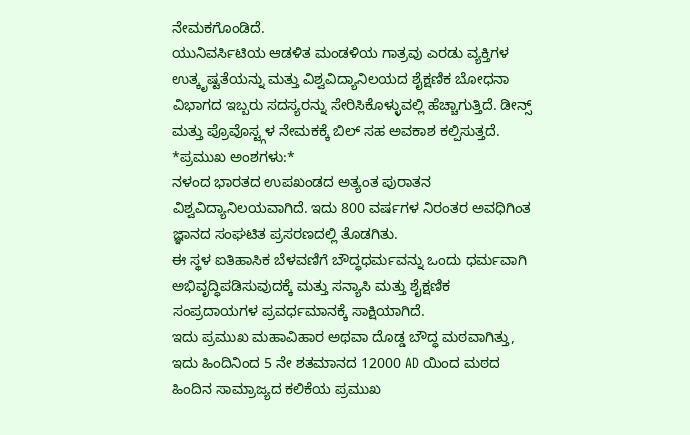ನೇಮಕಗೊಂಡಿದೆ.
ಯುನಿವರ್ಸಿಟಿಯ ಆಡಳಿತ ಮಂಡಳಿಯ ಗಾತ್ರವು ಎರಡು ವ್ಯಕ್ತಿಗಳ ಉತ್ಕೃಷ್ಟತೆಯನ್ನು ಮತ್ತು ವಿಶ್ವವಿದ್ಯಾನಿಲಯದ ಶೈಕ್ಷಣಿಕ ಬೋಧನಾ ವಿಭಾಗದ ಇಬ್ಬರು ಸದಸ್ಯರನ್ನು ಸೇರಿಸಿಕೊಳ್ಳುವಲ್ಲಿ ಹೆಚ್ಚಾಗುತ್ತಿದೆ. ಡೀನ್ಸ್ ಮತ್ತು ಪ್ರೊವೊಸ್ಟ್ಗಳ ನೇಮಕಕ್ಕೆ ಬಿಲ್ ಸಹ ಅವಕಾಶ ಕಲ್ಪಿಸುತ್ತದೆ.
*ಪ್ರಮುಖ ಅಂಶಗಳು:*
ನಳಂದ ಭಾರತದ ಉಪಖಂಡದ ಅತ್ಯಂತ ಪುರಾತನ ವಿಶ್ವವಿದ್ಯಾನಿಲಯವಾಗಿದೆ. ಇದು 800 ವರ್ಷಗಳ ನಿರಂತರ ಅವಧಿಗಿಂತ ಜ್ಞಾನದ ಸಂಘಟಿತ ಪ್ರಸರಣದಲ್ಲಿ ತೊಡಗಿತು.
ಈ ಸ್ಥಳ ಐತಿಹಾಸಿಕ ಬೆಳವಣಿಗೆ ಬೌದ್ಧಧರ್ಮವನ್ನು ಒಂದು ಧರ್ಮವಾಗಿ ಅಭಿವೃದ್ಧಿಪಡಿಸುವುದಕ್ಕೆ ಮತ್ತು ಸನ್ಯಾಸಿ ಮತ್ತು ಶೈಕ್ಷಣಿಕ ಸಂಪ್ರದಾಯಗಳ ಪ್ರವರ್ಧಮಾನಕ್ಕೆ ಸಾಕ್ಷಿಯಾಗಿದೆ.
ಇದು ಪ್ರಮುಖ ಮಹಾವಿಹಾರ ಅಥವಾ ದೊಡ್ಡ ಬೌದ್ಧ ಮಠವಾಗಿತ್ತು, ಇದು ಹಿಂದಿನಿಂದ 5 ನೇ ಶತಮಾನದ 12000 AD ಯಿಂದ ಮಠದ ಹಿಂದಿನ ಸಾಮ್ರಾಜ್ಯದ ಕಲಿಕೆಯ ಪ್ರಮುಖ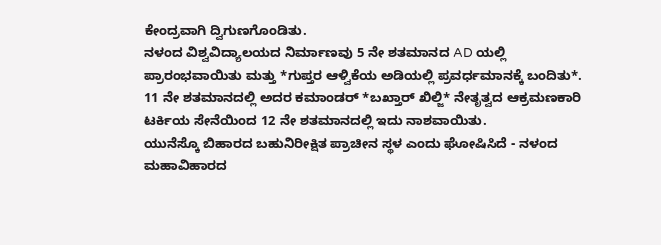ಕೇಂದ್ರವಾಗಿ ದ್ವಿಗುಣಗೊಂಡಿತು.
ನಳಂದ ವಿಶ್ವವಿದ್ಯಾಲಯದ ನಿರ್ಮಾಣವು 5 ನೇ ಶತಮಾನದ AD ಯಲ್ಲಿ ಪ್ರಾರಂಭವಾಯಿತು ಮತ್ತು *ಗುಪ್ತರ ಆಳ್ವಿಕೆಯ ಅಡಿಯಲ್ಲಿ ಪ್ರವರ್ಧಮಾನಕ್ಕೆ ಬಂದಿತು*.
11 ನೇ ಶತಮಾನದಲ್ಲಿ ಅದರ ಕಮಾಂಡರ್ *ಬಖ್ತಾರ್ ಖಿಲ್ಜಿ* ನೇತೃತ್ವದ ಆಕ್ರಮಣಕಾರಿ ಟರ್ಕಿಯ ಸೇನೆಯಿಂದ 12 ನೇ ಶತಮಾನದಲ್ಲಿ ಇದು ನಾಶವಾಯಿತು.
ಯುನೆಸ್ಕೊ ಬಿಹಾರದ ಬಹುನಿರೀಕ್ಷಿತ ಪ್ರಾಚೀನ ಸ್ಥಳ ಎಂದು ಘೋಷಿಸಿದೆ - ನಳಂದ ಮಹಾವಿಹಾರದ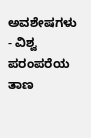ಅವಶೇಷಗಳು - ವಿಶ್ವ ಪರಂಪರೆಯ ತಾಣ